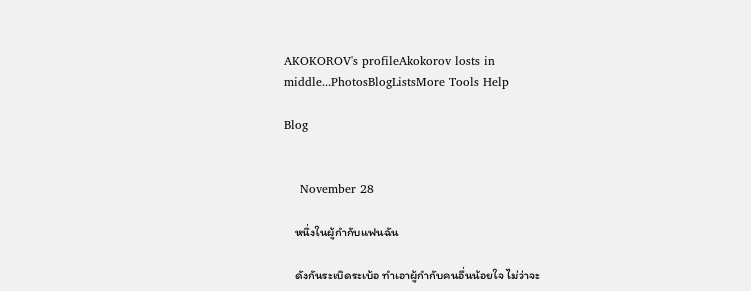AKOKOROV's profileAkokorov losts in middle...PhotosBlogListsMore Tools Help

Blog


    November 28

    หนึ่งในผู้กำกับแฟนฉัน

    ดังกันระเบิดระเบ้อ ทำเอาผู้กำกับคนอื่นน้อยใจ ไม่ว่าจะ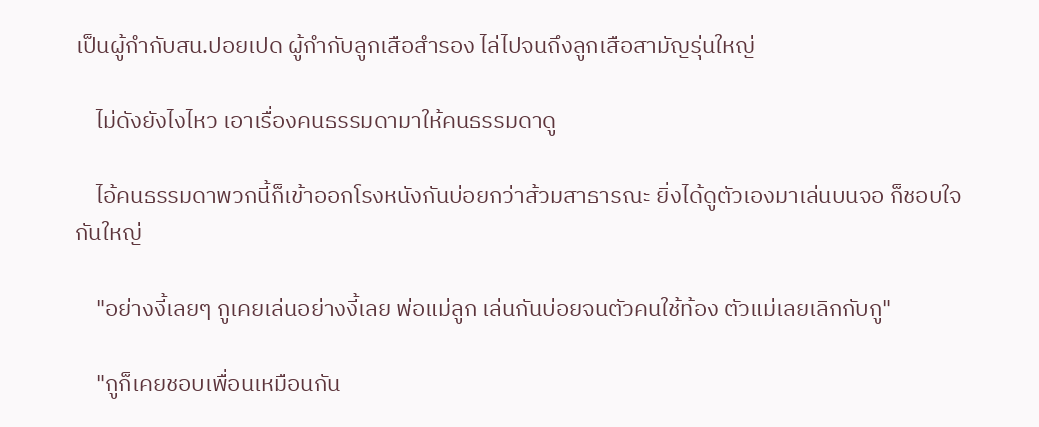เป็นผู้กำกับสน.ปอยเปด ผู้กำกับลูกเสือสำรอง ไล่ไปจนถึงลูกเสือสามัญรุ่นใหญ่

    ไม่ดังยังไงไหว เอาเรื่องคนธรรมดามาให้คนธรรมดาดู

    ไอ้คนธรรมดาพวกนี้ก็เข้าออกโรงหนังกันบ่อยกว่าส้วมสาธารณะ ยิ่งได้ดูตัวเองมาเล่นบนจอ ก็ชอบใจกันใหญ่

    "อย่างงี้เลยๆ กูเคยเล่นอย่างงี้เลย พ่อแม่ลูก เล่นกันบ่อยจนตัวคนใช้ท้อง ตัวแม่เลยเลิกกับกู"

    "กูก็เคยชอบเพื่อนเหมือนกัน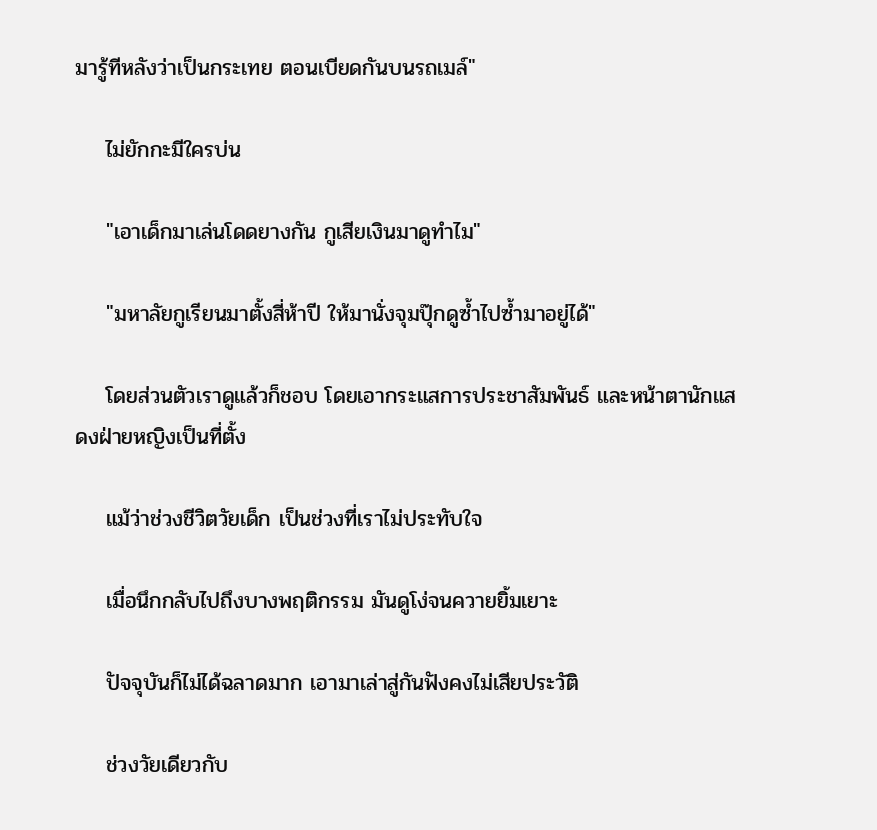มารู้ทีหลังว่าเป็นกระเทย ตอนเบียดกันบนรถเมล์"

    ไม่ยักกะมีใครบ่น

    "เอาเด็กมาเล่นโดดยางกัน กูเสียเงินมาดูทำไม"

    "มหาลัยกูเรียนมาตั้งสี่ห้าปี ให้มานั่งจุมปุ๊กดูซ้ำไปซ้ำมาอยู่ได้"

    โดยส่วนตัวเราดูแล้วก็ชอบ โดยเอากระแสการประชาสัมพันธ์ และหน้าตานักแสดงฝ่ายหญิงเป็นที่ตั้ง

    แม้ว่าช่วงชีวิตวัยเด็ก เป็นช่วงที่เราไม่ประทับใจ

    เมื่อนึกกลับไปถึงบางพฤติกรรม มันดูโง่จนควายยิ้มเยาะ

    ปัจจุบันก็ไม่ได้ฉลาดมาก เอามาเล่าสู่กันฟังคงไม่เสียประวัติ

    ช่วงวัยเดียวกับ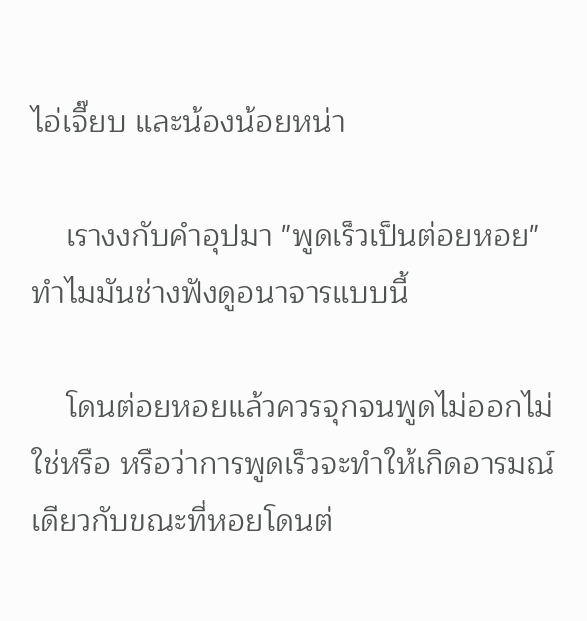ไอ่เจี๊ยบ และน้องน้อยหน่า

    เรางงกับคำอุปมา "พูดเร็วเป็นต่อยหอย" ทำไมมันช่างฟังดูอนาจารแบบนี้

    โดนต่อยหอยแล้วควรจุกจนพูดไม่ออกไม่ใช่หรือ หรือว่าการพูดเร็วจะทำให้เกิดอารมณ์เดียวกับขณะที่หอยโดนต่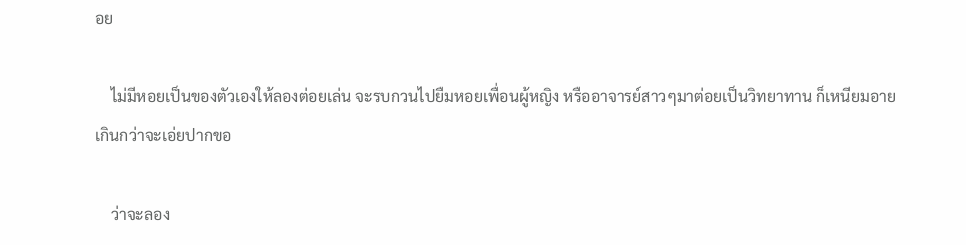อย

    ไม่มีหอยเป็นของตัวเองให้ลองต่อยเล่น จะรบกวนไปยืมหอยเพื่อนผู้หญิง หรืออาจารย์สาวๆมาต่อยเป็นวิทยาทาน ก็เหนียมอายเกินกว่าจะเอ่ยปากขอ

    ว่าจะลอง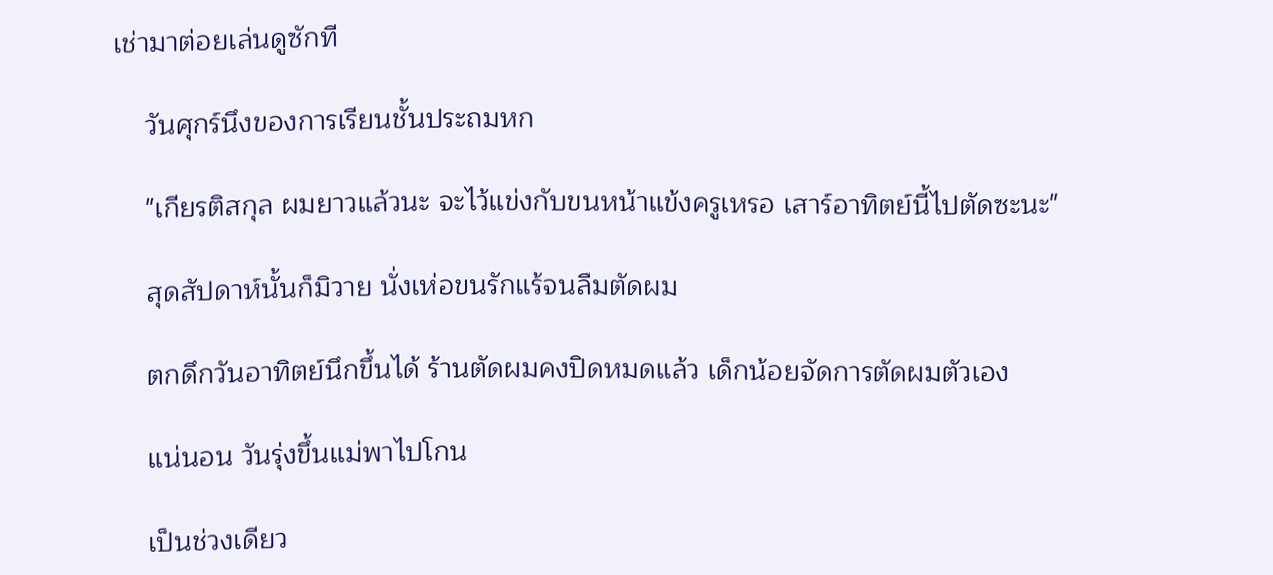เช่ามาต่อยเล่นดูซักที

    วันศุกร์นึงของการเรียนชั้นประถมหก

    "เกียรติสกุล ผมยาวแล้วนะ จะไว้แข่งกับขนหน้าแข้งครูเหรอ เสาร์อาทิตย์นี้ไปตัดซะนะ"

    สุดสัปดาห์นั้นก็มิวาย นั่งเห่อขนรักแร้จนลืมตัดผม

    ตกดึกวันอาทิตย์นึกขึ้นได้ ร้านตัดผมคงปิดหมดแล้ว เด็กน้อยจัดการตัดผมตัวเอง

    แน่นอน วันรุ่งขึ้นแม่พาไปโกน

    เป็นช่วงเดียว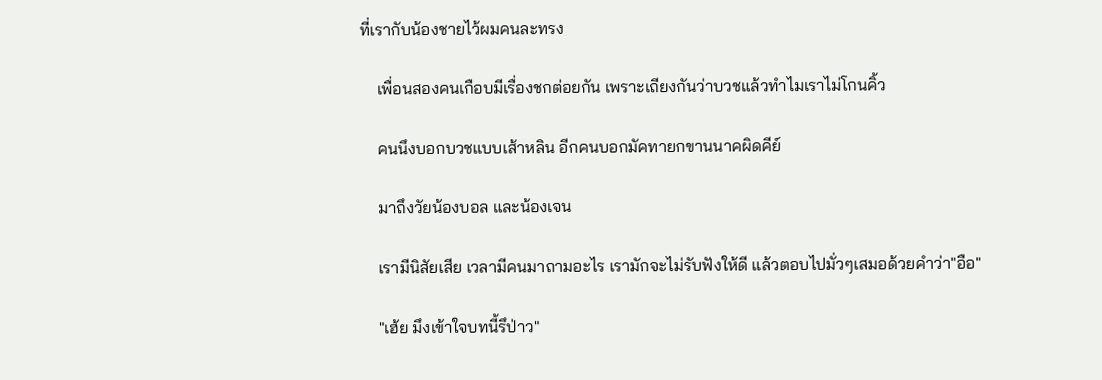ที่เรากับน้องชายไว้ผมคนละทรง

    เพื่อนสองคนเกือบมีเรื่องชกต่อยกัน เพราะเถียงกันว่าบวชแล้วทำไมเราไม่โกนคิ้ว

    คนนึงบอกบวชแบบเส้าหลิน อีกคนบอกมัคทายกขานนาคผิดคีย์

    มาถึงวัยน้องบอล และน้องเจน

    เรามีนิสัยเสีย เวลามีคนมาถามอะไร เรามักจะไม่รับฟังให้ดี แล้วตอบไปมั่วๆเสมอด้วยคำว่า"อือ"

    "เฮ้ย มึงเข้าใจบทนี้รึป่าว"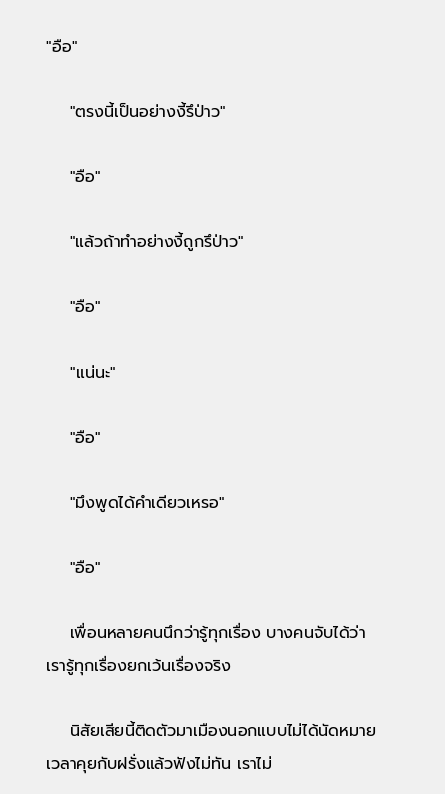"อือ"

    "ตรงนี้เป็นอย่างงี้รึป่าว"

    "อือ"

    "แล้วถ้าทำอย่างงี้ถูกรึป่าว"

    "อือ"

    "แน่นะ"

    "อือ"

    "มึงพูดได้คำเดียวเหรอ"

    "อือ"

    เพื่อนหลายคนนึกว่ารู้ทุกเรื่อง บางคนจับได้ว่าเรารู้ทุกเรื่องยกเว้นเรื่องจริง

    นิสัยเสียนี้ติดตัวมาเมืองนอกแบบไม่ได้นัดหมาย เวลาคุยกับฝรั่งแล้วฟังไม่ทัน เราไม่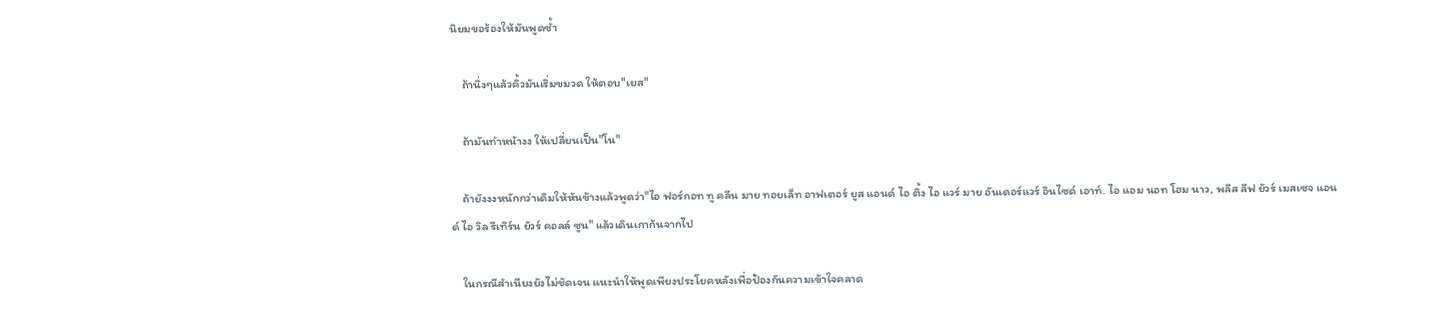นิยมขอร้องให้มันพูดซ้ำ

    ถ้านิ่งๆแล้วคิ้วมันเริ่มขมวด ให้ตอบ"เยส"

    ถ้ามันทำหน้างง ให้เปลี่ยนเป็น"โน"

    ถ้ายังงงหนักกว่าเดิมให้หันข้างแล้วพูดว่า"ไอ ฟอร์กอท ทู คลีน มาย ทอยเล็ท อาฟเตอร์ ยูส แอนด์ ไอ ติ้ง ไอ แวร์ มาย อันเดอร์แวร์ อินไซด์ เอาท์. ไอ แอม นอท โฮม นาว, พลีส ลีฟ ยัวร์ เมสเซจ แอนด์ ไอ วิล รีเทิร์น ยัวร์ คอลล์ ซูน" แล้วเดินเกาก้นจากไป

    ในกรณีสำเนียงยังไม่ชัดเจน แนะนำให้พูดเพียงประโยคหลังเพื่อป้องกันความเข้าใจคลาด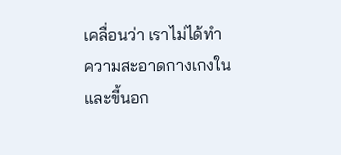เคลื่อนว่า เราไม่ได้ทำความสะอาดกางเกงใน และขี้นอก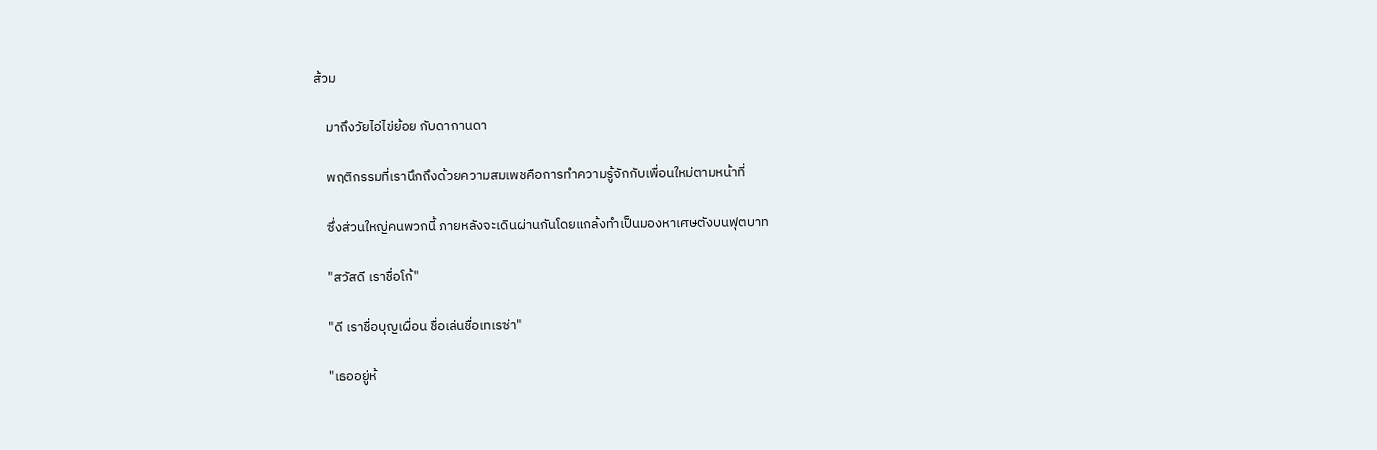ส้วม

    มาถึงวัยไอ่ไข่ย้อย กับดากานดา

    พฤติกรรมที่เรานึกถึงด้วยความสมเพชคือการทำความรู้จักกับเพื่อนใหม่ตามหน้าที่

    ซึ่งส่วนใหญ่คนพวกนี้ ภายหลังจะเดินผ่านกันโดยแกล้งทำเป็นมองหาเศษตังบนฟุตบาท

    "สวัสดี เราชื่อโก้"

    "ดี เราชื่อบุญเผื่อน ชื่อเล่นชื่อเทเรซ่า"

    "เธออยู่ห้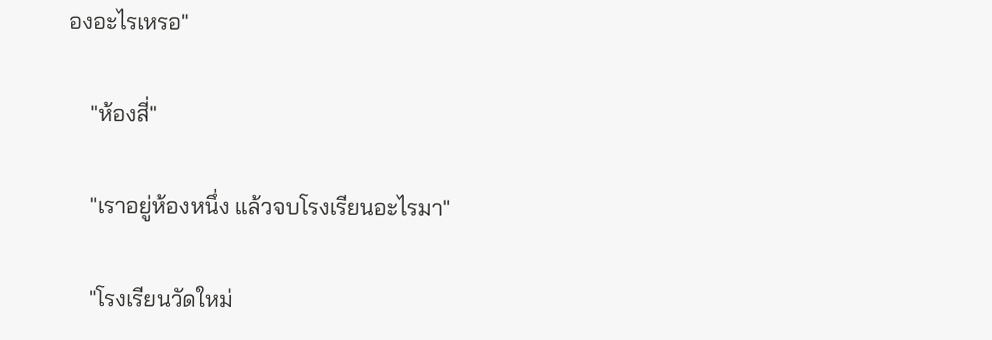องอะไรเหรอ"

    "ห้องสี่"

    "เราอยู่ห้องหนึ่ง แล้วจบโรงเรียนอะไรมา"

    "โรงเรียนวัดใหม่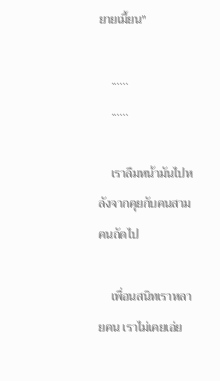ยายเมี้ยน"

    ......
    ......

    เราลืมหน้ามันไปหลังจากคุยกับคนสามคนถัดไป

    เพื่อนสนิทเราหลายคน เราไม่เคยเอ่ย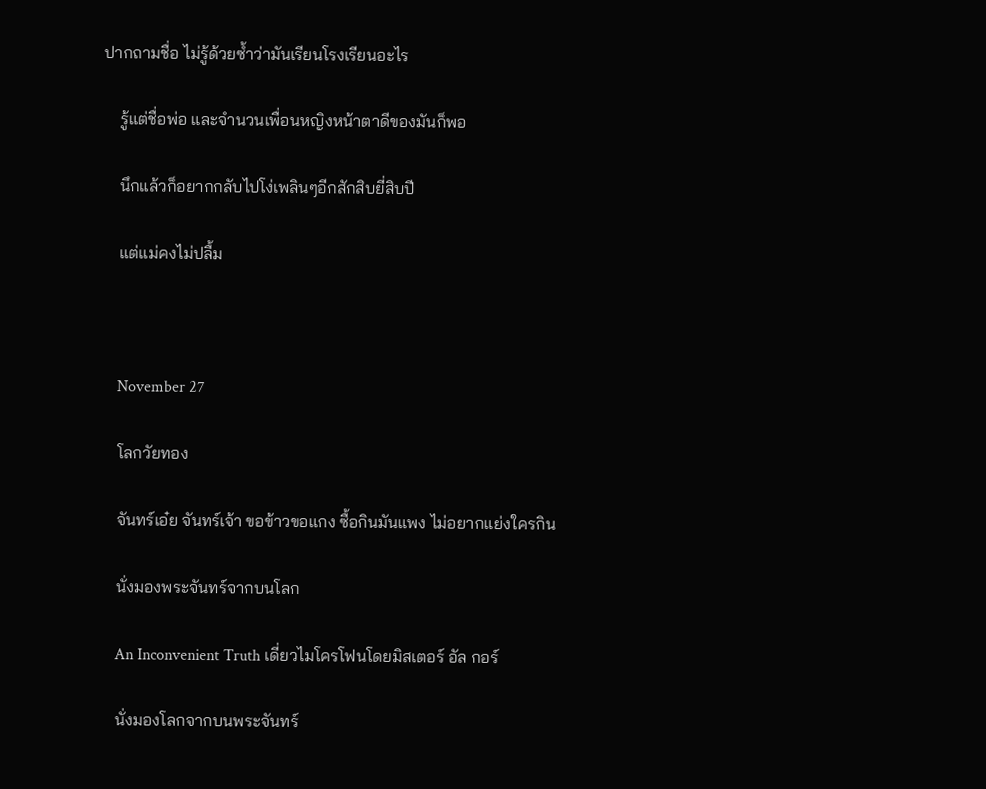ปากถามชื่อ ไม่รู้ด้วยซ้ำว่ามันเรียนโรงเรียนอะไร

    รู้แต่ชื่อพ่อ และจำนวนเพื่อนหญิงหน้าตาดีของมันก็พอ

    นึกแล้วก็อยากกลับไปโง่เพลินๆอีกสักสิบยี่สิบปี

    แต่แม่คงไม่ปลื้ม



    November 27

    โลกวัยทอง

    จันทร์เอ๋ย จันทร์เจ้า ขอข้าวขอแกง ซื้อกินมันแพง ไม่อยากแย่งใครกิน

    นั่งมองพระจันทร์จากบนโลก

    An Inconvenient Truth เดี่ยวไมโครโฟนโดยมิสเตอร์ อัล กอร์

    นั่งมองโลกจากบนพระจันทร์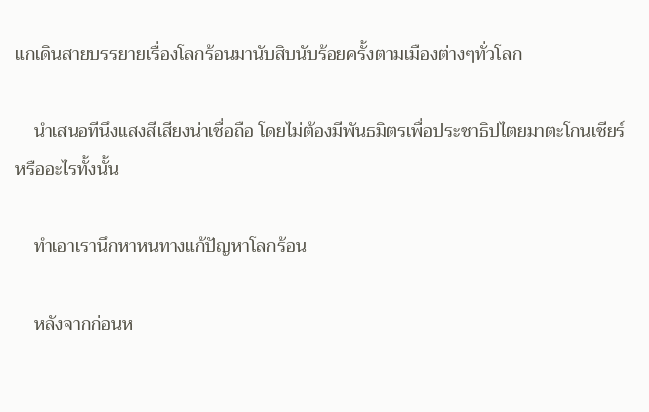แกเดินสายบรรยายเรื่องโลกร้อนมานับสิบนับร้อยครั้งตามเมืองต่างๆทั่วโลก

    นำเสนอทีนึงแสงสีเสียงน่าเชื่อถือ โดยไม่ต้องมีพันธมิตรเพื่อประชาธิปไตยมาตะโกนเชียร์ หรืออะไรทั้งนั้น

    ทำเอาเรานึกหาหนทางแก้ปัญหาโลกร้อน

    หลังจากก่อนห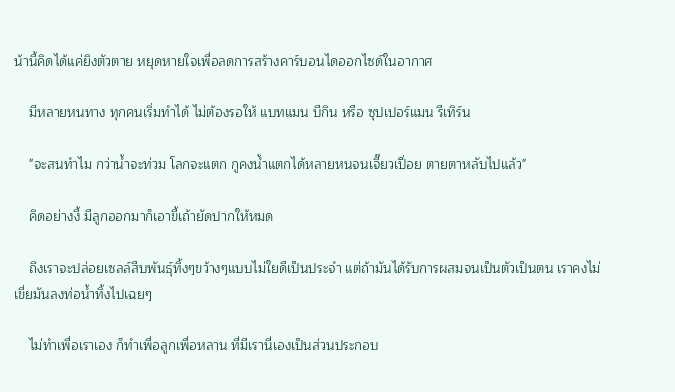น้านี้คิดได้แค่ยิงตัวตาย หยุดหายใจเพื่อลดการสร้างคาร์บอนไดออกไซด์ในอากาศ

    มีหลายหนทาง ทุกคนเริ่มทำได้ ไม่ต้องรอให้ แบทแมน บีกิน หรือ ซุปเปอร์แมน รีเทิร์น

    "จะสนทำไม กว่าน้ำจะท่วม โลกจะแตก กูคงน้ำแตกได้หลายหนจนเจี๊ยวเปื่อย ตายตาหลับไปแล้ว"

    คิดอย่างงี้ มีลูกออกมาก็เอาขี้เถ้ายัดปากให้หมด

    ถึงเราจะปล่อยเซลล์สืบพันธุ์ทิ้งๆขว้างๆแบบไม่ใยดีเป็นประจำ แต่ถ้ามันได้รับการผสมจนเป็นตัวเป็นตน เราคงไม่เขี่ยมันลงท่อน้ำทิ้งไปเฉยๆ

    ไม่ทำเพื่อเราเอง ก็ทำเพื่อลูกเพื่อหลาน ที่มีเรานี่เองเป็นส่วนประกอบ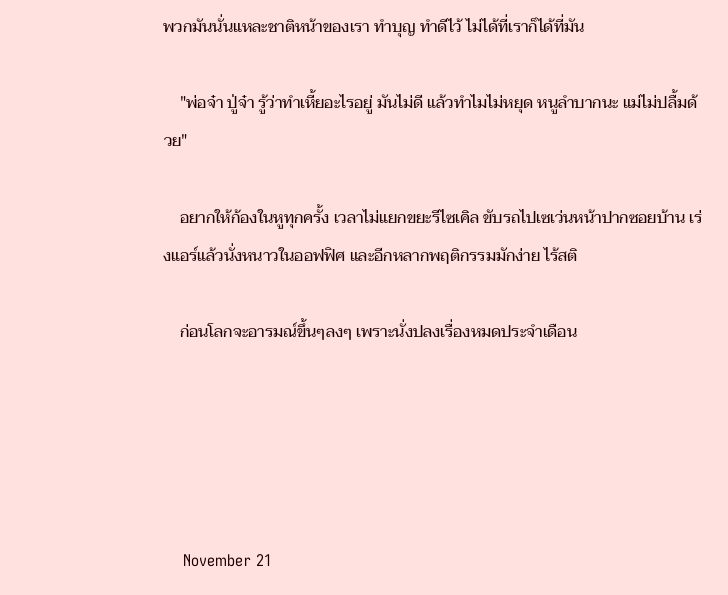พวกมันนั่นแหละชาติหน้าของเรา ทำบุญ ทำดีไว้ ไม่ได้ที่เราก็ได้ที่มัน

    "พ่อจ๋า ปู่จ๋า รู้ว่าทำเหี้ยอะไรอยู่ มันไม่ดี แล้วทำไมไม่หยุด หนูลำบากนะ แม่ไม่ปลื้มด้วย"

    อยากให้ก้องในหูทุกครั้ง เวลาไม่แยกขยะรีไซเคิล ขับรถไปเซเว่นหน้าปากซอยบ้าน เร่งแอร์แล้วนั่งหนาวในออฟฟิศ และอีกหลากพฤติกรรมมักง่าย ไร้สติ

    ก่อนโลกจะอารมณ์ขึ้นๆลงๆ เพราะนั่งปลงเรื่องหมดประจำเดือน





    November 21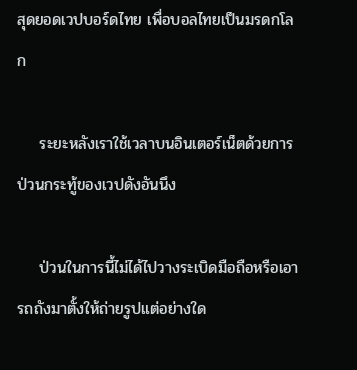สุดยอดเวปบอร์ดไทย เพื่อบอลไทยเป็นมรดกโลก

    ระยะหลังเราใช้เวลาบนอินเตอร์เน็ตด้วยการป่วนกระทู้ของเวปดังอันนึง

    ป่วนในการนี้ไม่ได้ไปวางระเบิดมือถือหรือเอารถถังมาตั้งให้ถ่ายรูปแต่อย่างใด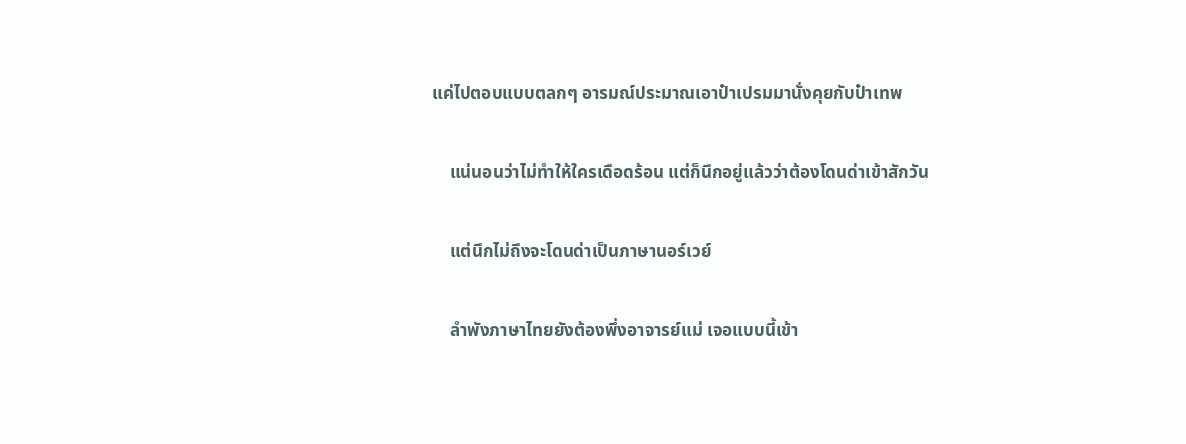แค่ไปตอบแบบตลกๆ อารมณ์ประมาณเอาป๋าเปรมมานั่งคุยกับป๋าเทพ

    แน่นอนว่าไม่ทำให้ใครเดือดร้อน แต่ก็นึกอยู่แล้วว่าต้องโดนด่าเข้าสักวัน

    แต่นึกไม่ถึงจะโดนด่าเป็นภาษานอร์เวย์

    ลำพังภาษาไทยยังต้องพึ่งอาจารย์แม่ เจอแบบนี้เข้า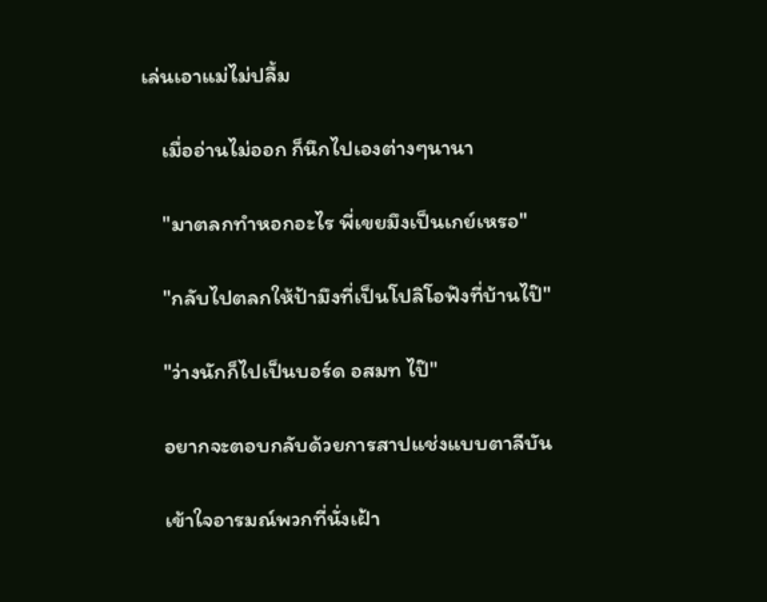เล่นเอาแม่ไม่ปลื้ม

    เมื่ออ่านไม่ออก ก็นึกไปเองต่างๆนานา

    "มาตลกทำหอกอะไร พี่เขยมึงเป็นเกย์เหรอ"

    "กลับไปตลกให้ป้ามึงที่เป็นโปลิโอฟังที่บ้านไป๊"

    "ว่างนักก็ไปเป็นบอร์ด อสมท ไป๊"

    อยากจะตอบกลับด้วยการสาปแช่งแบบตาลีบัน

    เข้าใจอารมณ์พวกที่นั่งเฝ้า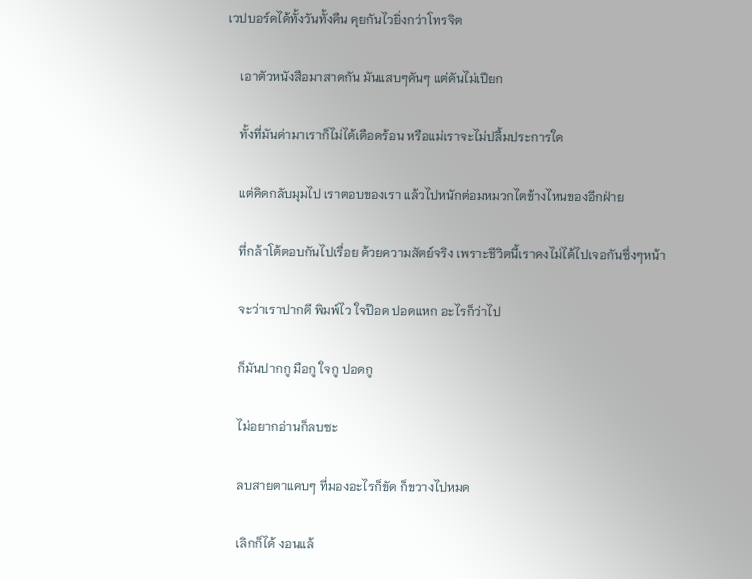เวปบอร์ดได้ทั้งวันทั้งคืน คุยกันไวยิ่งกว่าโทรจิต

    เอาตัวหนังสือมาสาดกัน มันแสบๆคันๆ แต่ดันไม่เปียก

    ทั้งที่มันด่ามาเราก็ไม่ได้เดือดร้อน หรือแม่เราจะไม่ปลื้มประการใด

    แต่คิดกลับมุมไป เราตอบของเรา แล้วไปหนักต่อมหมวกไตข้างไหนของอีกฝ่าย

    ที่กล้าโต้ตอบกันไปเรื่อย ด้วยความสัตย์จริง เพราะชีวิตนี้เราคงไม่ได้ไปเจอกันซึ่งๆหน้า

    จะว่าเราปากดี พิมพ์ไว ใจป๊อด ปอดแหก อะไรก็ว่าไป

    ก็มันปากกู มือกู ใจกู ปอดกู

    ไม่อยากอ่านก็ลบซะ

    ลบสายตาแคบๆ ที่มองอะไรก็ขัด ก็ขวางไปหมด

    เลิกก็ได้ งอนแล้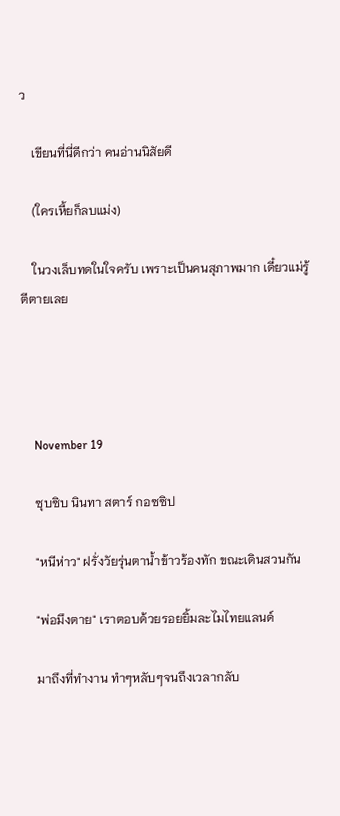ว

    เขียนที่นี่ดีกว่า คนอ่านนิสัยดี

    (ใครเหี้ยก็ลบแม่ง)

    ในวงเล็บทดในใจครับ เพราะเป็นคนสุภาพมาก เดี๋ยวแม่รู้ตีตายเลย




    November 19

    ซุบซิบ นินทา สตาร์ กอซซิป

    "หนีห่าว" ฝรั่งวัยรุ่นตาน้ำข้าวร้องทัก ขณะเดินสวนกัน

    "พ่อมึงตาย" เราตอบด้วยรอยยิ้มละไมไทยแลนด์

    มาถึงที่ทำงาน ทำๆหลับๆจนถึงเวลากลับ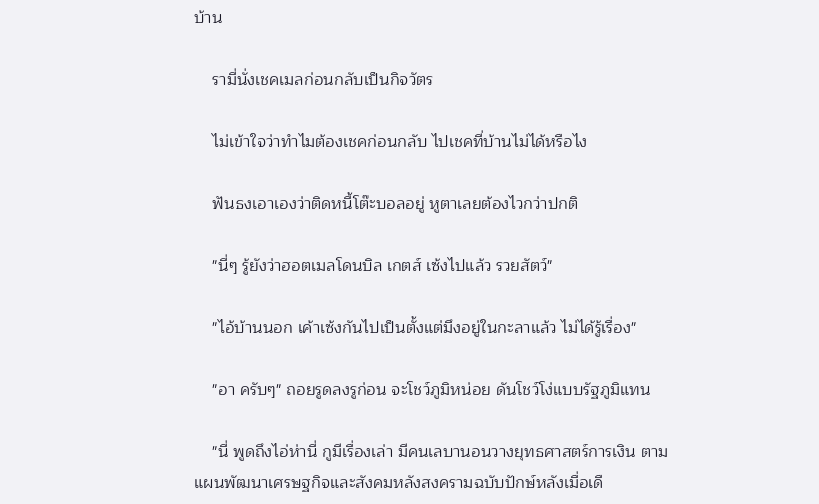บ้าน

    รามี่นั่งเชคเมลก่อนกลับเป็นกิจวัตร

    ไม่เข้าใจว่าทำไมต้องเชคก่อนกลับ ไปเชคที่บ้านไม่ได้หรือไง

    ฟันธงเอาเองว่าติดหนี้โต๊ะบอลอยู่ หูตาเลยต้องไวกว่าปกติ

    "นี่ๆ รู้ยังว่าฮอตเมลโดนบิล เกตส์ เซ้งไปแล้ว รวยสัตว์"

    "ไอ้บ้านนอก เค้าเซ้งกันไปเป็นตั้งแต่มึงอยู่ในกะลาแล้ว ไม่ได้รู้เรื่อง"

    "อา ครับๆ" ถอยรูดลงรูก่อน จะโชว์ภูมิหน่อย ดันโชว์โง่แบบรัฐภูมิแทน

    "นี่ พูดถึงไอ่ห่านี่ กูมีเรื่องเล่า มีคนเลบานอนวางยุทธศาสตร์การเงิน ตามแผนพัฒนาเศรษฐกิจและสังคมหลังสงครามฉบับปักษ์หลังเมื่อเดื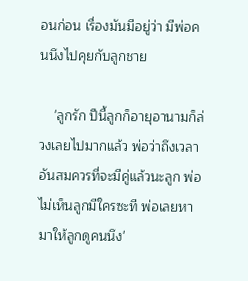อนก่อน เรื่องมันมีอยู่ว่า มีพ่อคนนึงไปคุยกับลูกชาย

    'ลูกรัก ปีนี้ลูกก็อายุอานามก็ล่วงเลยไปมากแล้ว พ่อว่าถึงเวลาอันสมควรที่จะมีคู่แล้วนะลูก พ่อไม่เห็นลูกมีใครซะที พ่อเลยหามาให้ลูกดูคนนึง'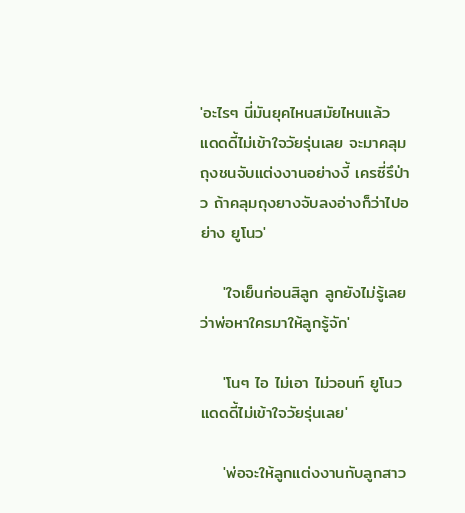'อะไรๆ นี่มันยุคไหนสมัยไหนแล้ว แดดดี้ไม่เข้าใจวัยรุ่นเลย จะมาคลุมถุงชนจับแต่งงานอย่างงี้ เครซี่รึป่าว ถ้าคลุมถุงยางจับลงอ่างก็ว่าไปอย่าง ยูโนว'

    'ใจเย็นก่อนสิลูก ลูกยังไม่รู้เลยว่าพ่อหาใครมาให้ลูกรู้จัก'

    'โนๆ ไอ ไม่เอา ไม่วอนท์ ยูโนว แดดดี้ไม่เข้าใจวัยรุ่นเลย'

    'พ่อจะให้ลูกแต่งงานกับลูกสาว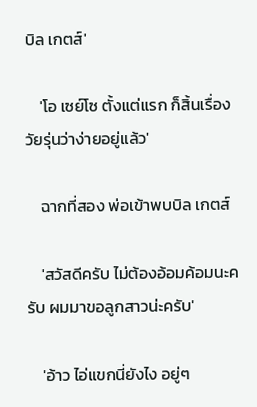บิล เกตส์'

    'โอ เซย์โซ ตั้งแต่แรก ก็สิ้นเรื่อง วัยรุ่นว่าง่ายอยู่แล้ว'

    ฉากที่สอง พ่อเข้าพบบิล เกตส์

    'สวัสดีครับ ไม่ต้องอ้อมค้อมนะครับ ผมมาขอลูกสาวน่ะครับ'

    'อ้าว ไอ่แขกนี่ยังไง อยู่ๆ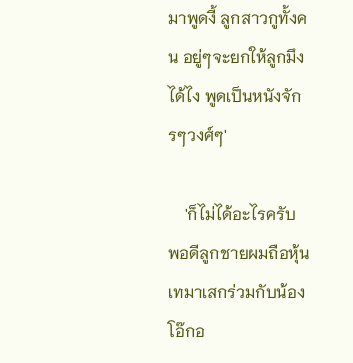มาพูดงี้ ลูกสาวกูทั้งคน อยู่ๆจะยกให้ลูกมึงได้ไง พูดเป็นหนังจักรๆวงศ์ๆ'

    'ก็ไม่ได้อะไรครับ พอดีลูกชายผมถือหุ้นเทมาเสกร่วมกับน้องโอ๊กอ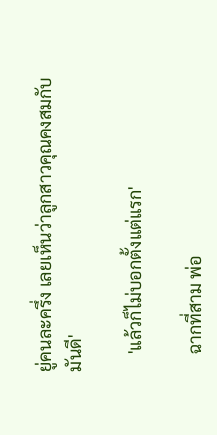ยู่คนละครึ่ง เลยเห็นว่าลูกสาวคุณคงสมกับมันดี'

    'แล้วก็ไม่บอกตั้งแต่แรก'

    ฉากที่สาม พ่อ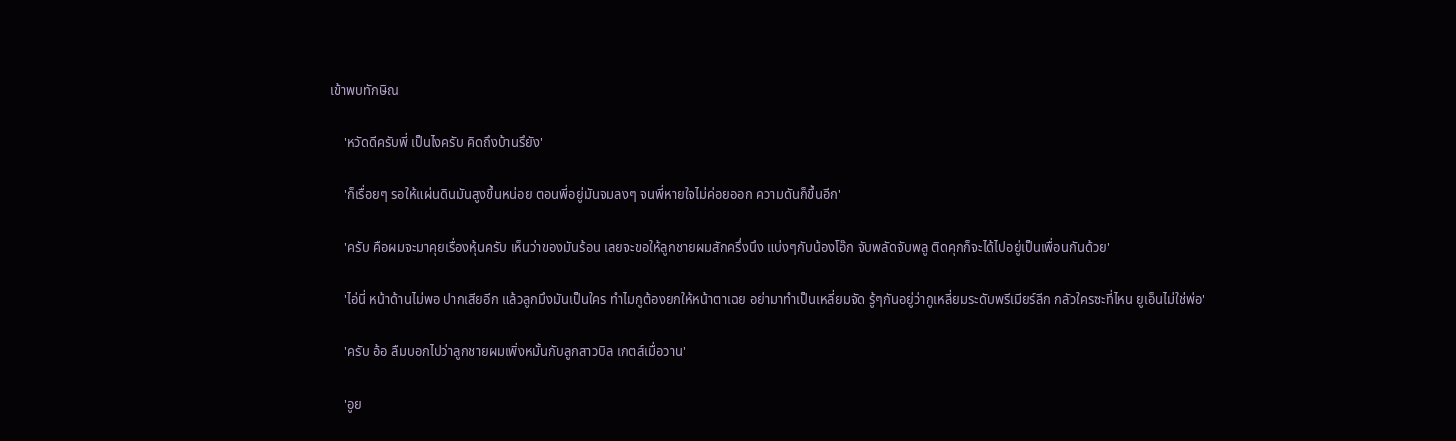เข้าพบทักษิณ

    'หวัดดีครับพี่ เป็นไงครับ คิดถึงบ้านรึยัง'

    'ก็เรื่อยๆ รอให้แผ่นดินมันสูงขึ้นหน่อย ตอนพี่อยู่มันจมลงๆ จนพี่หายใจไม่ค่อยออก ความดันก็ขึ้นอีก'

    'ครับ คือผมจะมาคุยเรื่องหุ้นครับ เห็นว่าของมันร้อน เลยจะขอให้ลูกชายผมสักครึ่งนึง แบ่งๆกับน้องโอ๊ก จับพลัดจับพลู ติดคุกก็จะได้ไปอยู่เป็นเพื่อนกันด้วย'

    'ไอ่นี่ หน้าด้านไม่พอ ปากเสียอีก แล้วลูกมึงมันเป็นใคร ทำไมกูต้องยกให้หน้าตาเฉย อย่ามาทำเป็นเหลี่ยมจัด รู้ๆกันอยู่ว่ากูเหลี่ยมระดับพรีเมียร์ลีก กลัวใครซะที่ไหน ยูเอ็นไม่ใช่พ่อ'

    'ครับ อ้อ ลืมบอกไปว่าลูกชายผมเพิ่งหมั้นกับลูกสาวบิล เกตส์เมื่อวาน'

    'อูย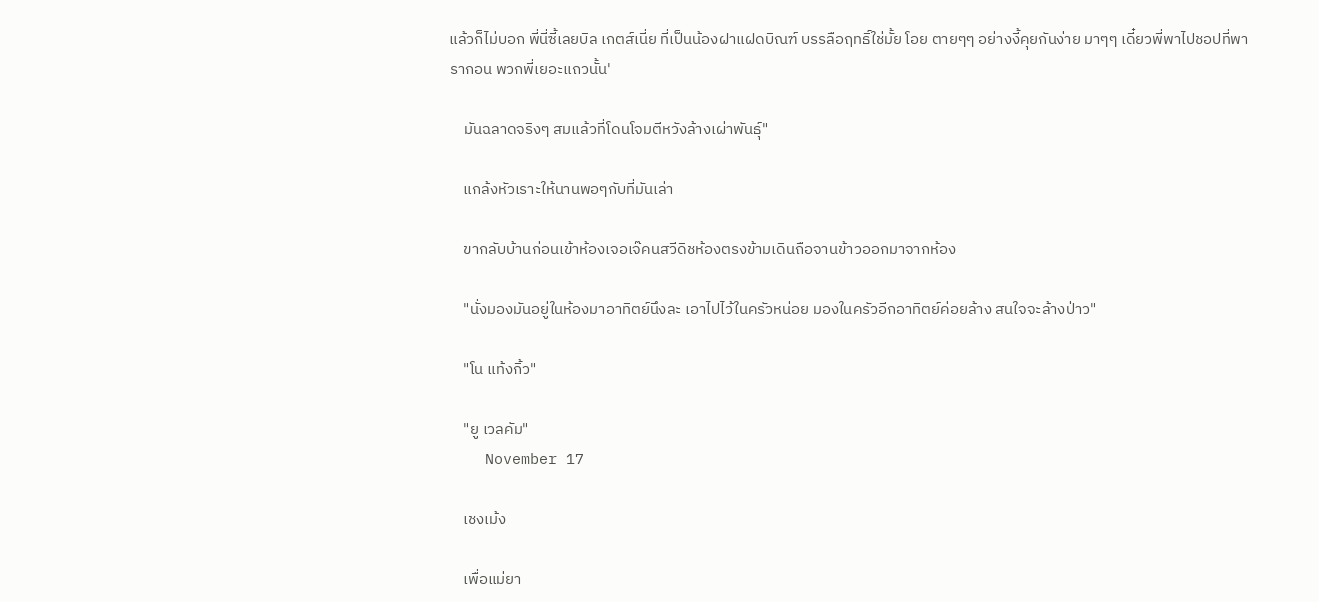แล้วก็ไม่บอก พี่นี่ซี้เลยบิล เกตส์เนี่ย ที่เป็นน้องฝาแฝดบิณฑ์ บรรลือฤทธิ์ใช่มั้ย โอย ตายๆๆ อย่างงี้คุยกันง่าย มาๆๆ เดี๋ยวพี่พาไปชอปที่พารากอน พวกพี่เยอะแถวนั้น'

    มันฉลาดจริงๆ สมแล้วที่โดนโจมตีหวังล้างเผ่าพันธุ์"

    แกล้งหัวเราะให้นานพอๆกับที่มันเล่า

    ขากลับบ้านก่อนเข้าห้องเจอเจ๊คนสวีดิชห้องตรงข้ามเดินถือจานข้าวออกมาจากห้อง

    "นั่งมองมันอยู่ในห้องมาอาทิตย์นึงละ เอาไปไว้ในครัวหน่อย มองในครัวอีกอาทิตย์ค่อยล้าง สนใจจะล้างป่าว"

    "โน แท้งกิ้ว"

    "ยู เวลคัม"
    November 17

    เชงเม้ง

    เพื่อแม่ยา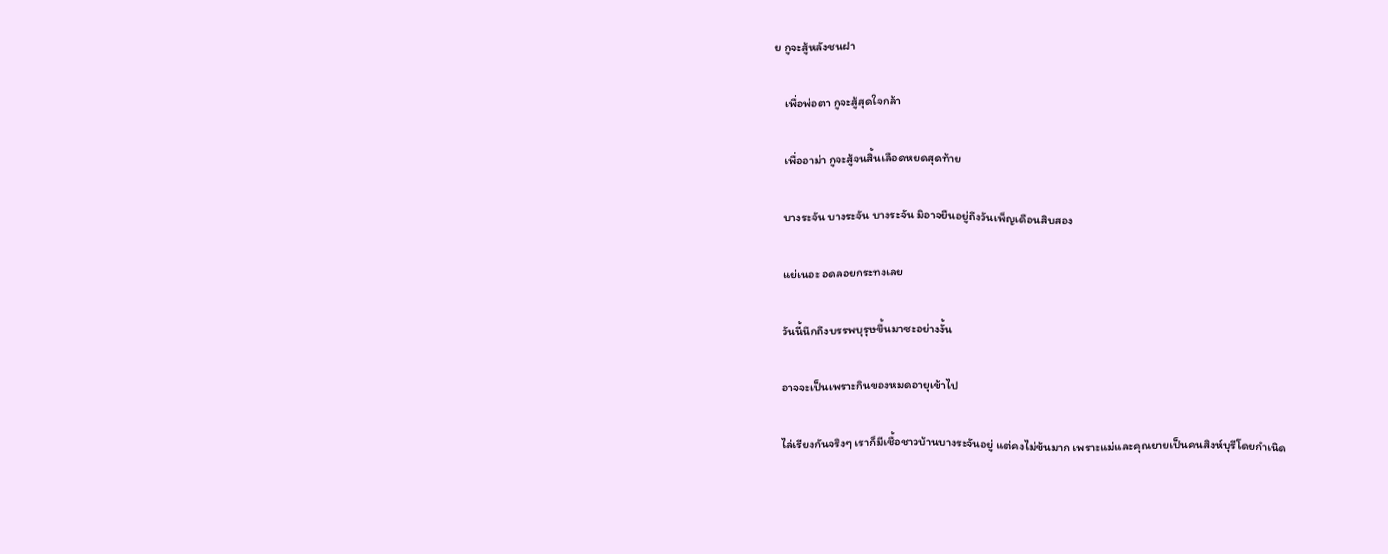ย กูจะสู้หลังชนฝา

    เพื่อพ่อตา กูจะสู้สุดใจกล้า

    เพื่ออาม่า กูจะสู้จนสิ้นเลือดหยดสุดท้าย

    บางระจัน บางระจัน บางระจัน มิอาจยืนอยู่ถึงวันเพ็ญเดือนสิบสอง

    แย่เนอะ อดลอยกระทงเลย

    วันนี้นึกถึงบรรพบุรุษขึ้นมาซะอย่างงั้น

    อาจจะเป็นเพราะกินของหมดอายุเข้าไป

    ไล่เรียงกันจริงๆ เราก็มีเชื้อชาวบ้านบางระจันอยู่ แต่คงไม่ข้นมาก เพราะแม่และคุณยายเป็นคนสิงห์บุรีโดยกำเนิด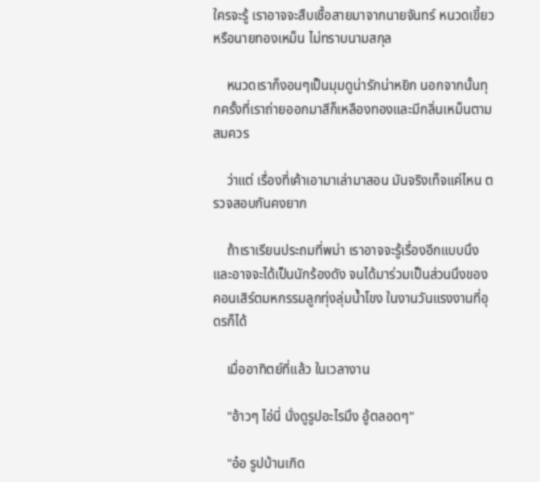ใครจะรู้ เราอาจจะสืบเชื้อสายมาจากนายจันทร์ หนวดเขี้ยว หรือนายทองเหม็น ไม่ทราบนามสกุล

    หนวดเราก็งอนๆเป็นมุมดูน่ารักน่าหยิก นอกจากนั้นทุกครั้งที่เราถ่ายออกมาสีก็เหลืองทองและมีกลิ่นเหม็นตามสมควร

    ว่าแต่ เรื่องที่เค้าเอามาเล่ามาสอน มันจริงเท็จแค่ไหน ตรวจสอบกันคงยาก

    ถ้าเราเรียนประถมที่พม่า เราอาจจะรู้เรื่องอีกแบบนึง และอาจจะได้เป็นนักร้องดัง จนได้มาร่วมเป็นส่วนนึงของคอนเสิร์ตมหกรรมลูกทุ่งลุ่มน้ำโขง ในงานวันแรงงานที่อุดรก็ได้

    เมื่ออาทิตย์ที่แล้ว ในเวลางาน

    "อ้าวๆ ไอ่นี่ นั่งดูรูปอะไรมึง อู้ตลอดๆ"

    "อ๋อ รูปบ้านเกิด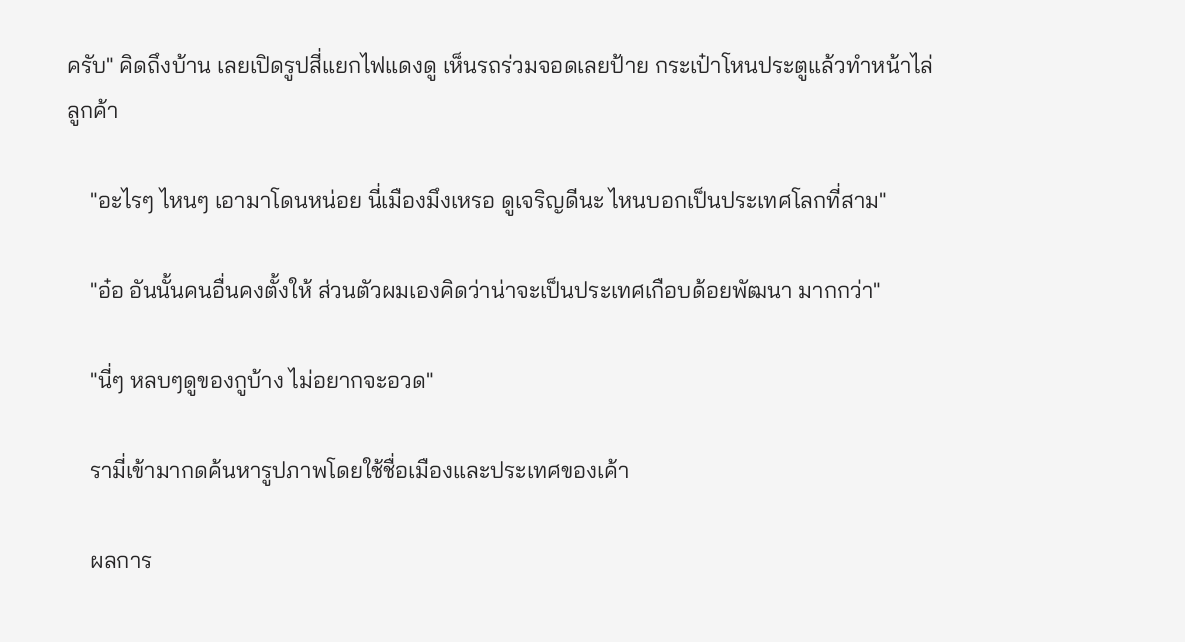ครับ" คิดถึงบ้าน เลยเปิดรูปสี่แยกไฟแดงดู เห็นรถร่วมจอดเลยป้าย กระเป๋าโหนประตูแล้วทำหน้าไล่ลูกค้า

    "อะไรๆ ไหนๆ เอามาโดนหน่อย นี่เมืองมึงเหรอ ดูเจริญดีนะ ไหนบอกเป็นประเทศโลกที่สาม"

    "อ๋อ อันนั้นคนอื่นคงตั้งให้ ส่วนตัวผมเองคิดว่าน่าจะเป็นประเทศเกือบด้อยพัฒนา มากกว่า"

    "นี่ๆ หลบๆดูของกูบ้าง ไม่อยากจะอวด"

    รามี่เข้ามากดค้นหารูปภาพโดยใช้ชื่อเมืองและประเทศของเค้า

    ผลการ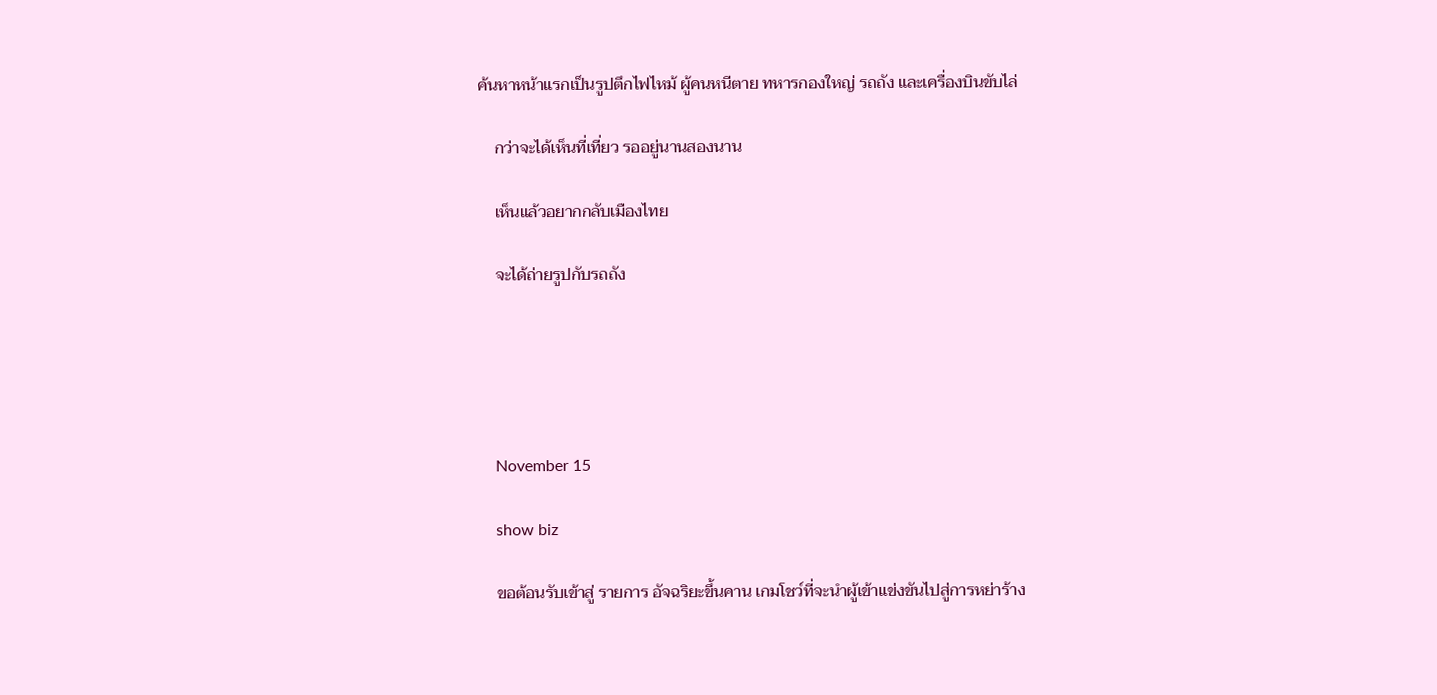ค้นหาหน้าแรกเป็นรูปตึกไฟไหม้ ผู้คนหนีตาย ทหารกองใหญ่ รถถัง และเครื่องบินขับไล่

    กว่าจะได้เห็นที่เที่ยว รออยู่นานสองนาน

    เห็นแล้วอยากกลับเมืองไทย

    จะได้ถ่ายรูปกับรถถัง





    November 15

    show biz

    ขอต้อนรับเข้าสู่ รายการ อัจฉริยะขึ้นคาน เกมโชว์ที่จะนำผู้เข้าแข่งขันไปสู่การหย่าร้าง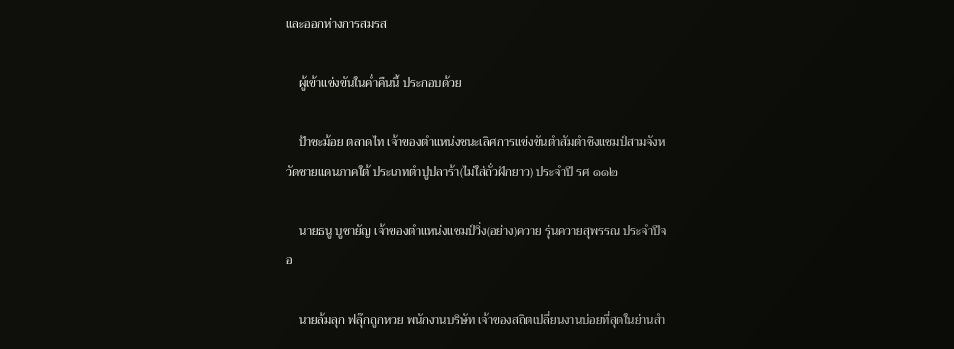และออกห่างการสมรส

    ผู้เข้าแข่งขันในค่ำคืนนี้ ประกอบด้วย

    ป้าชะม้อย ตลาดไท เจ้าของตำแหน่งชนะเลิศการแข่งขันตำสัมตำชิงแชมป์สามจังหวัดชายแดนภาคใต้ ประเภทตำปูปลาร้า(ไม่ใส่ถั่วฝักยาว) ประจำปี รศ ๑๑๒

    นายธนู บูชายัญ เจ้าของตำแหน่งแชมป์วิ่ง(อย่าง)ควาย รุ่นควายสุพรรณ ประจำปีจอ

    นายล้มลุก ฟลุ๊กถูกหวย พนักงานบริษัท เจ้าของสถิตเปลี่ยนงานบ่อยที่สุดในย่านสำ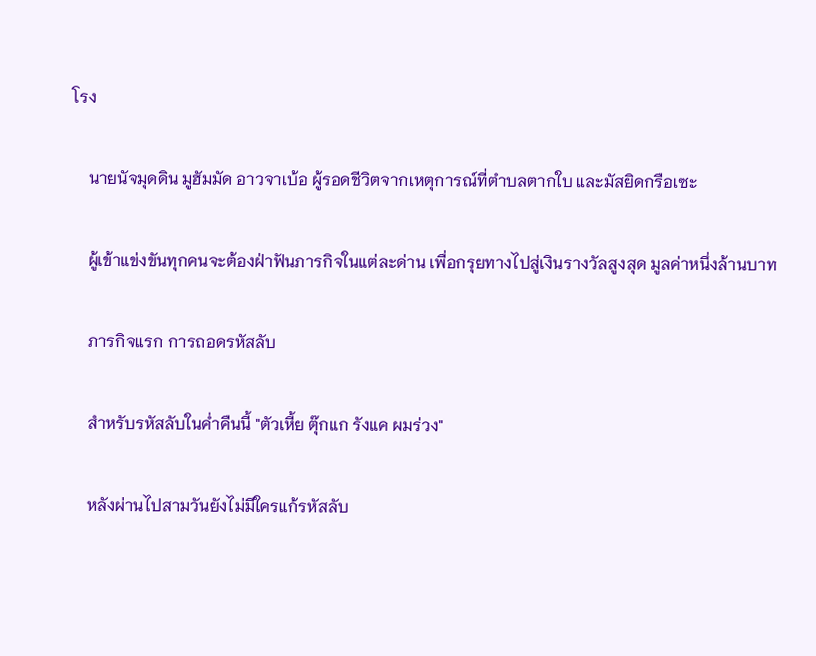โรง

    นายนัจมุดดิน มูฮัมมัด อาวจาเบ้อ ผู้รอดชีวิตจากเหตุการณ์ที่ตำบลตากใบ และมัสยิดกรือเซะ

    ผู้เข้าแข่งขันทุกคนจะต้องฝ่าฟันภารกิจในแต่ละด่าน เพื่อกรุยทางไปสู่เงินรางวัลสูงสุด มูลค่าหนึ่งล้านบาท

    ภารกิจแรก การถอดรหัสลับ

    สำหรับรหัสลับในค่ำคืนนี้ "ตัวเหี้ย ตุ๊กแก รังแค ผมร่วง"

    หลังผ่านไปสามวันยังไม่มีใครแก้รหัสลับ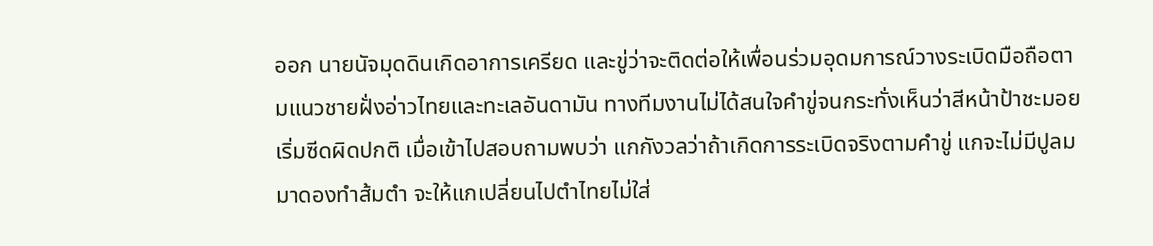ออก นายนัจมุดดินเกิดอาการเครียด และขู่ว่าจะติดต่อให้เพื่อนร่วมอุดมการณ์วางระเบิดมือถือตามแนวชายฝั่งอ่าวไทยและทะเลอันดามัน ทางทีมงานไม่ได้สนใจคำขู่จนกระทั่งเห็นว่าสีหน้าป้าชะมอยเริ่มซีดผิดปกติ เมื่อเข้าไปสอบถามพบว่า แกกังวลว่าถ้าเกิดการระเบิดจริงตามคำขู่ แกจะไม่มีปูลมมาดองทำส้มตำ จะให้แกเปลี่ยนไปตำไทยไม่ใส่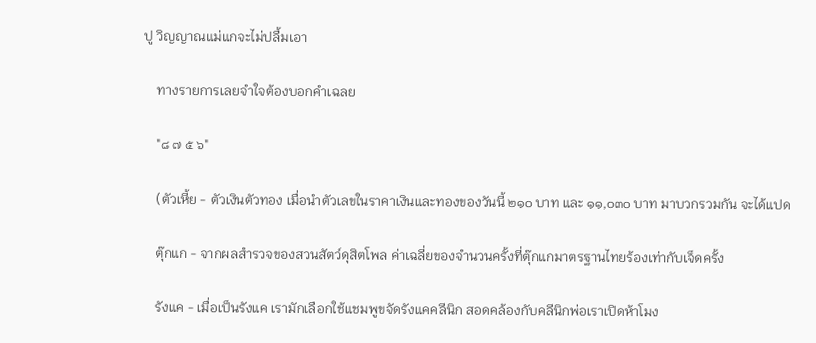ปู วิญญาณแม่แกจะไม่ปลื้มเอา

    ทางรายการเลยจำใจต้องบอกคำเฉลย

    "๘ ๗ ๕ ๖"

    (ตัวเหี้ย - ตัวเงินตัวทอง เมื่อนำตัวเลขในราคาเงินและทองของวันนี้ ๒๑๐ บาท และ ๑๑,๐๓๐ บาท มาบวกรวมกัน จะได้แปด

    ตุ๊กแก - จากผลสำรวจของสวนสัตว์ดุสิตโพล ค่าเฉลี่ยของจำนวนครั้งที่ตุ๊กแกมาตรฐานไทยร้องเท่ากับเจ็ดครั้ง

    รังแค - เมื่อเป็นรังแค เรามักเลือกใช้แชมพูขจัดรังแคคลีนิก สอดคล้องกับคลีนิกพ่อเราเปิดห้าโมง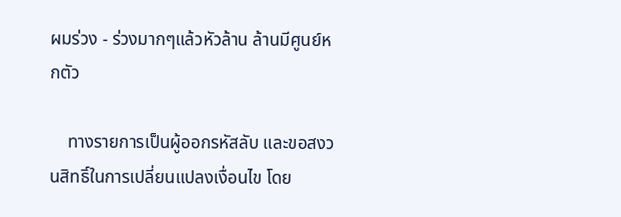ผมร่วง - ร่วงมากๆแล้วหัวล้าน ล้านมีศูนย์หกตัว

    ทางรายการเป็นผู้ออกรหัสลับ และขอสงวนสิทธิ์ในการเปลี่ยนแปลงเงื่อนไข โดย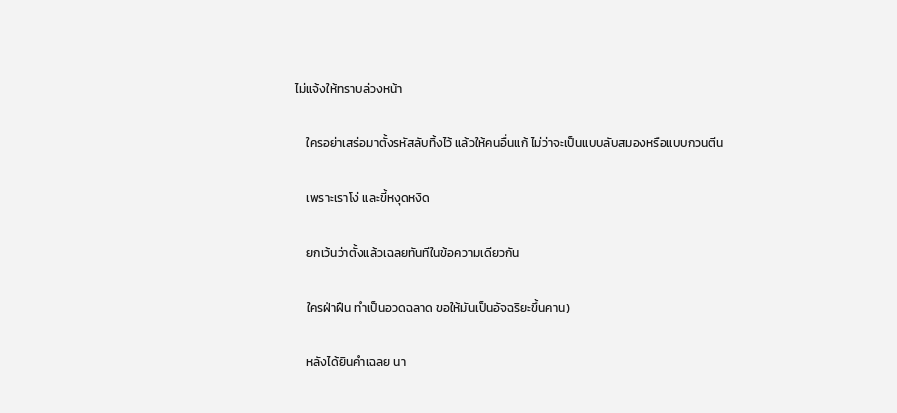ไม่แจ้งให้ทราบล่วงหน้า

    ใครอย่าเสร่อมาตั้งรหัสลับทิ้งไว้ แล้วให้คนอื่นแก้ ไม่ว่าจะเป็นแบบลับสมองหรือแบบกวนตีน

    เพราะเราโง่ และขี้หงุดหงิด

    ยกเว้นว่าตั้งแล้วเฉลยทันทีในข้อความเดียวกัน

    ใครฝ่าฝืน ทำเป็นอวดฉลาด ขอให้มันเป็นอัจฉริยะขึ้นคาน)

    หลังได้ยินคำเฉลย นา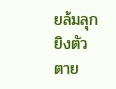ยล้มลุกยิงตัวตาย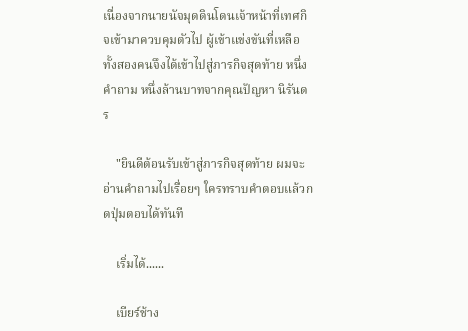เนื่องจากนายนัจมุดดินโดนเจ้าหน้าที่เทศกิจเข้ามาควบคุมตัวไป ผู้เข้าแข่งขันที่เหลือทั้งสองคนจึงได้เข้าไปสู่ภารกิจสุดท้าย หนึ่งคำถาม หนึ่งล้านบาทจากคุณปัญหา นิรันดร

    "ยินดีต้อนรับเข้าสู่ภารกิจสุดท้าย ผมจะอ่านคำถามไปเรื่อยๆ ใครทราบคำตอบแล้วกดปุ่มตอบได้ทันที

    เริ่มได้......

    เบียร์ช้าง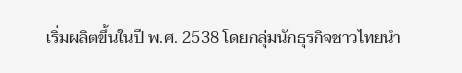เริ่มผลิตขึ้นในปี พ.ศ. 2538 โดยกลุ่มนักธุรกิจชาวไทยนำ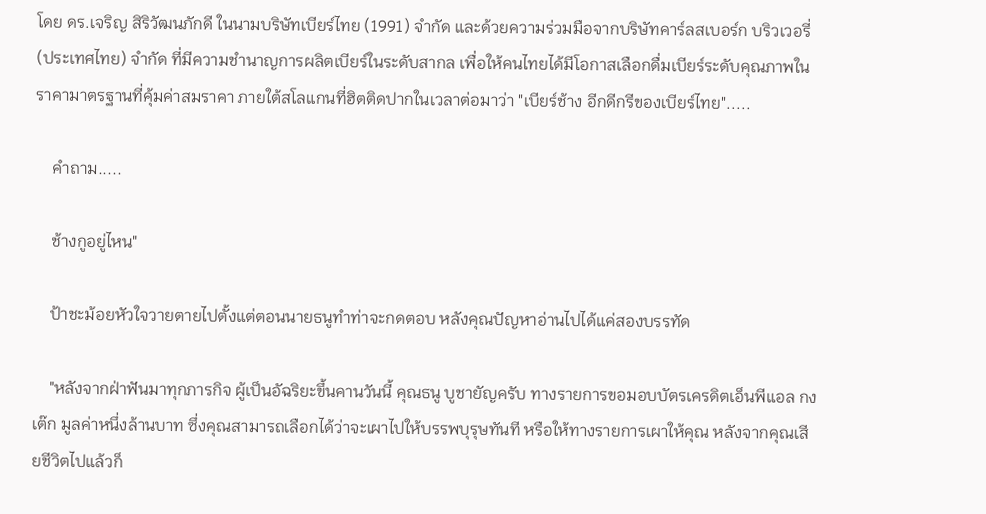โดย ดร.เจริญ สิริวัฒนภักดี ในนามบริษัทเบียร์ไทย (1991) จำกัด และด้วยความร่วมมือจากบริษัทคาร์ลสเบอร์ก บริวเวอรี่ (ประเทศไทย) จำกัด ที่มีความชำนาญการผลิตเบียร์ในระดับสากล เพื่อให้คนไทยได้มีโอกาสเลือกดื่มเบียร์ระดับคุณภาพในราคามาตรฐานที่คุ้มค่าสมราคา ภายใต้สโลแกนที่ฮิตติดปากในเวลาต่อมาว่า "เบียร์ช้าง อีกดีกรีของเบียร์ไทย".....

    คำถาม.....

    ช้างกูอยู่ไหน"

    ป้าชะม้อยหัวใจวายตายไปตั้งแต่ตอนนายธนูทำท่าจะกดตอบ หลังคุณปัญหาอ่านไปได้แค่สองบรรทัด

    "หลังจากฝ่าฟันมาทุกภารกิจ ผู้เป็นอัฉริยะขึ้นคานวันนี้ คุณธนู บูชายัญครับ ทางรายการขอมอบบัตรเครดิตเอ็นพีแอล กงเต๊ก มูลค่าหนึ่งล้านบาท ซึ่งคุณสามารถเลือกได้ว่าจะเผาไปให้บรรพบุรุษทันที หรือให้ทางรายการเผาให้คุณ หลังจากคุณเสียชีวิตไปแล้วก็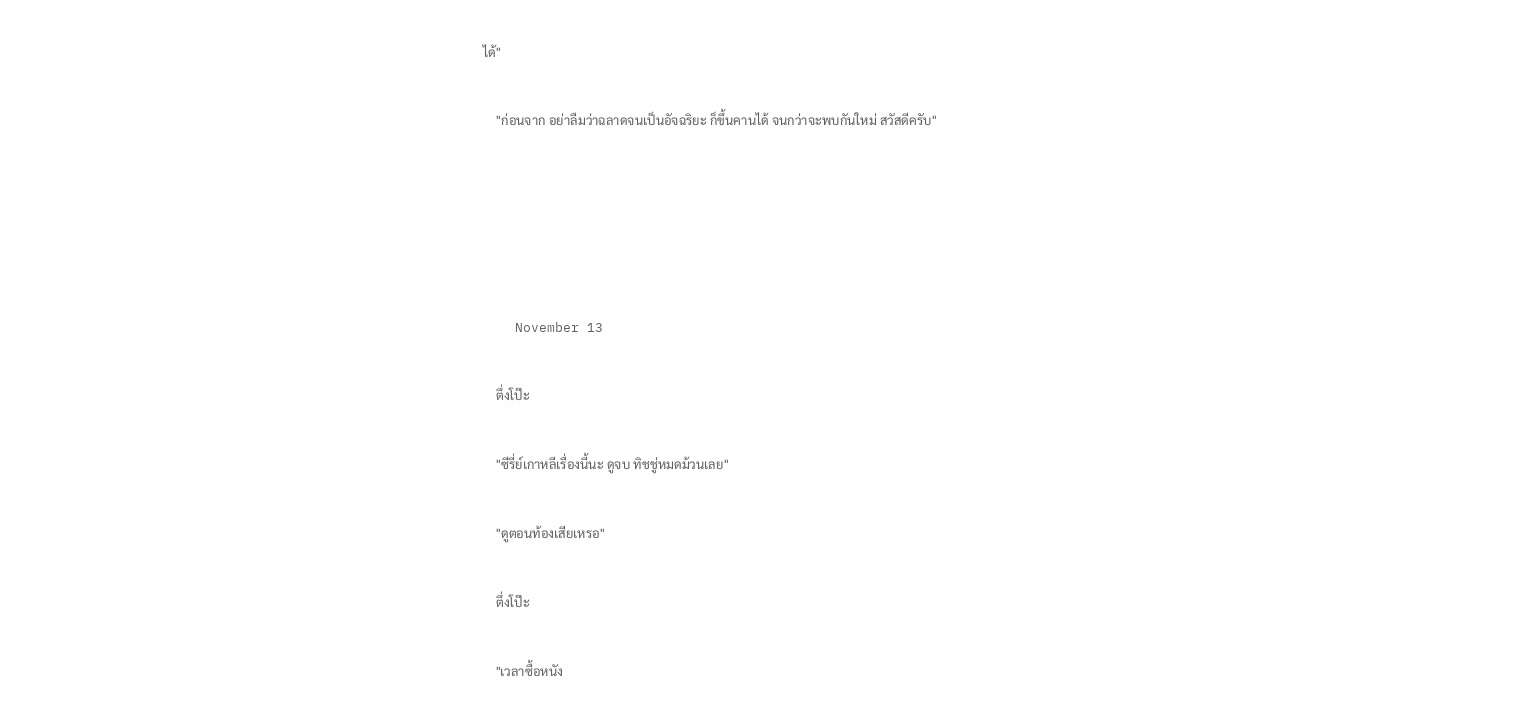ได้"

    "ก่อนจาก อย่าลืมว่าฉลาดจนเป็นอัจฉริยะ ก็ขึ้นคานได้ จนกว่าจะพบกันใหม่ สวัสดีครับ"





    November 13

    ตึ่งโป๊ะ

    "ซีรี่ย์เกาหลีเรื่องนี้นะ ดูจบ ทิชชู่หมดม้วนเลย"

    "ดูตอนท้องเสียเหรอ"

    ตึ่งโป๊ะ

    "เวลาซื้อหนัง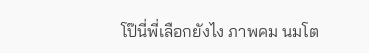โป๊นี่พี่เลือกยังไง ภาพคม นมโต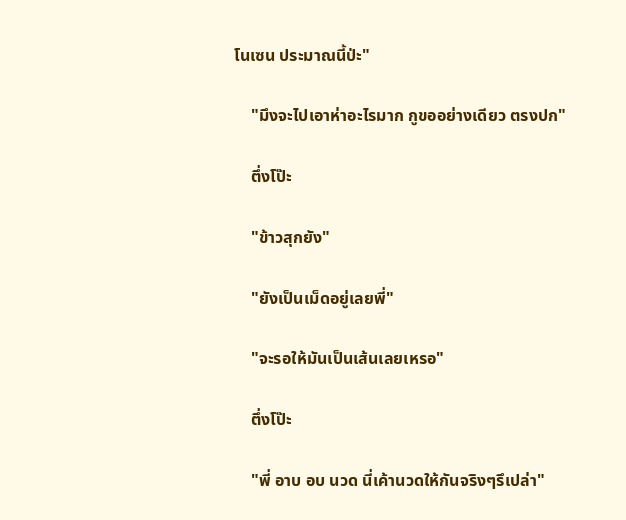โนเซน ประมาณนี้ป่ะ"

    "มึงจะไปเอาห่าอะไรมาก กูขออย่างเดียว ตรงปก"

    ตึ่งโป๊ะ

    "ข้าวสุกยัง"

    "ยังเป็นเม็ดอยู่เลยพี่"

    "จะรอให้มันเป็นเส้นเลยเหรอ"

    ตึ่งโป๊ะ

    "พี่ อาบ อบ นวด นี่เค้านวดให้กันจริงๆรึเปล่า"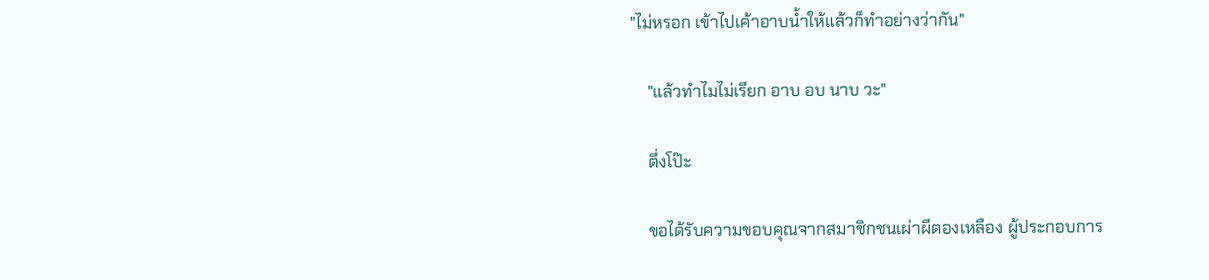"ไม่หรอก เข้าไปเค้าอาบน้ำให้แล้วก็ทำอย่างว่ากัน"

    "แล้วทำไมไม่เรียก อาบ อบ นาบ วะ"

    ตึ่งโป๊ะ

    ขอได้รับความขอบคุณจากสมาชิกชนเผ่าผีตองเหลือง ผู้ประกอบการ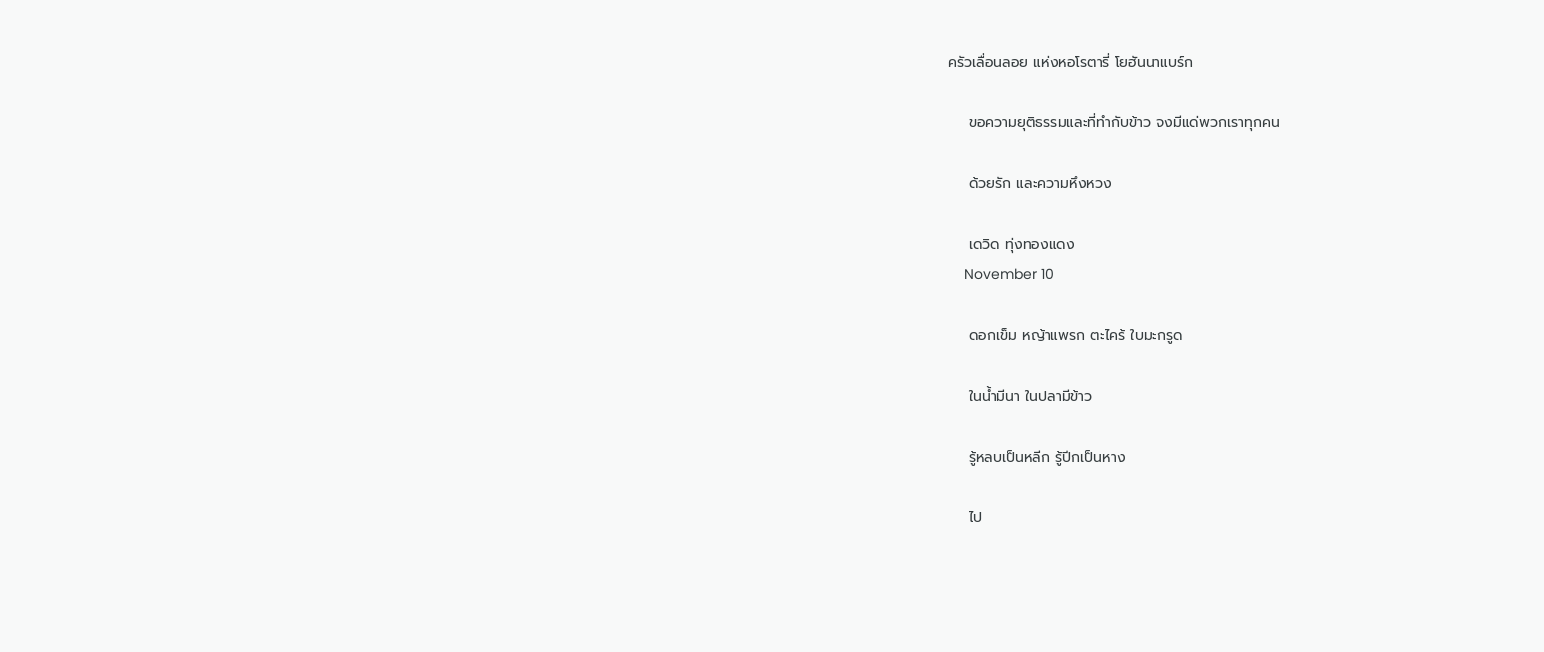ครัวเลื่อนลอย แห่งหอโรตารี่ โยฮันนาแบร์ก

    ขอความยุติธรรมและที่ทำกับข้าว จงมีแด่พวกเราทุกคน

    ด้วยรัก และความหึงหวง

    เดวิด ทุ่งทองแดง
    November 10

    ดอกเข็ม หญ้าแพรก ตะไคร้ ใบมะกรูด

    ในน้ำมีนา ในปลามีข้าว

    รู้หลบเป็นหลีก รู้ปีกเป็นหาง

    ไป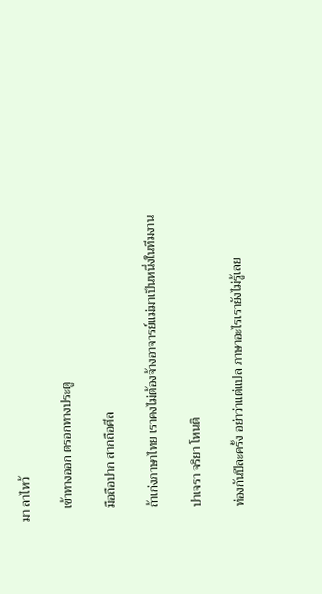มา ลาไหว้

    เข้าทางออก ตรอกทางประตู

    มือถือปาก สากถือศีล

    ถ้าเก่งภาษาไทย เราคงไม่ต้องจ้างอาจารย์แม่มาเป็นหนึ่งในทีมงาน

    ปาเจรา จริยา โหนติ

    ท่องกันปีละครั้ง อย่าว่าแต่แปล ภาษาอะไรเรายังไม่รู้เลย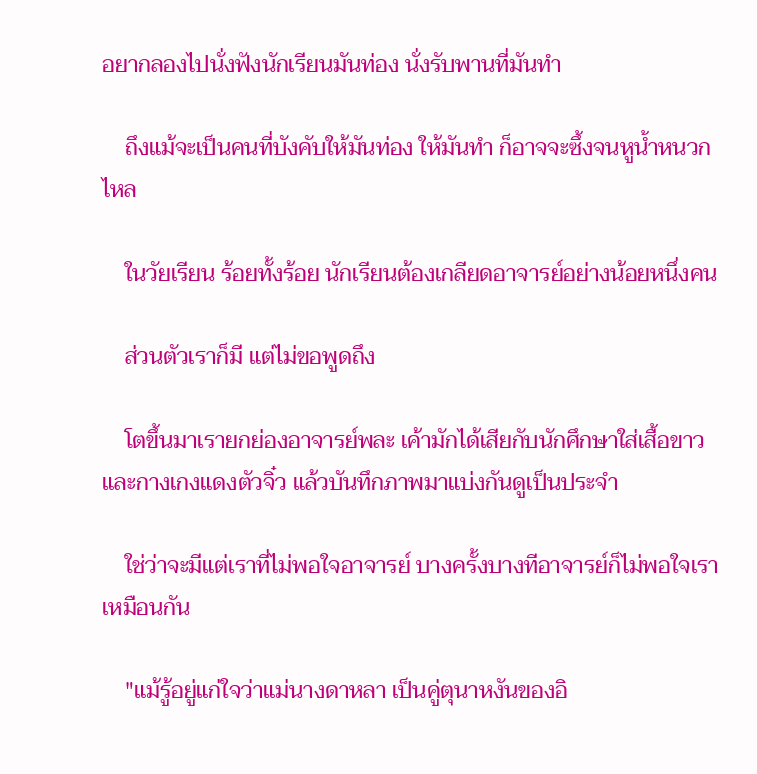อยากลองไปนั่งฟังนักเรียนมันท่อง นั่งรับพานที่มันทำ

    ถึงแม้จะเป็นคนที่บังคับให้มันท่อง ให้มันทำ ก็อาจจะซึ้งจนหูน้ำหนวกไหล

    ในวัยเรียน ร้อยทั้งร้อย นักเรียนต้องเกลียดอาจารย์อย่างน้อยหนึ่งคน

    ส่วนตัวเราก็มี แต่ไม่ขอพูดถึง

    โตขึ้นมาเรายกย่องอาจารย์พละ เค้ามักได้เสียกับนักศึกษาใส่เสื้อขาว และกางเกงแดงตัวจิ๋ว แล้วบันทึกภาพมาแบ่งกันดูเป็นประจำ

    ใช่ว่าจะมีแต่เราที่ไม่พอใจอาจารย์ บางครั้งบางทีอาจารย์ก็ไม่พอใจเราเหมือนกัน

    "แม้รู้อยู่แก่ใจว่าแม่นางดาหลา เป็นคู่ตุนาหงันของอิ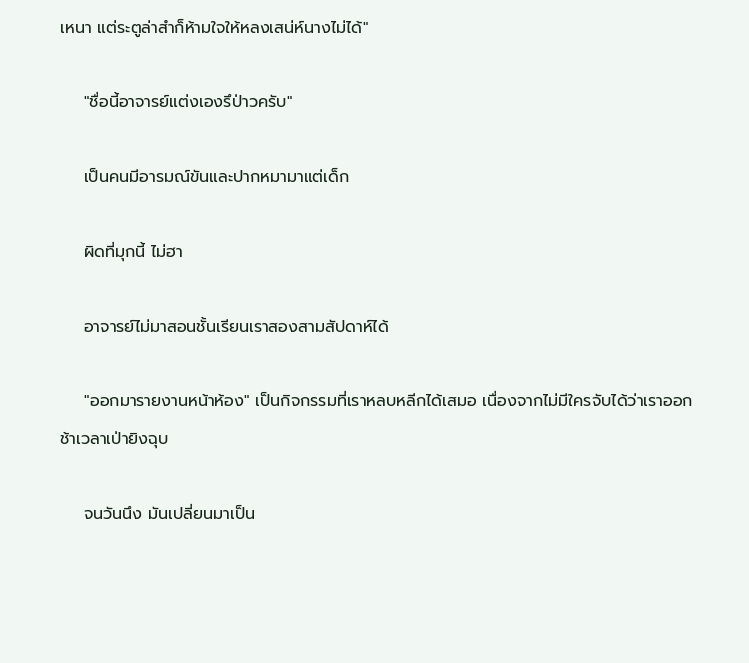เหนา แต่ระตูล่าสำก็ห้ามใจให้หลงเสน่ห์นางไม่ได้"

    "ชื่อนี้อาจารย์แต่งเองรึป่าวครับ"

    เป็นคนมีอารมณ์ขันและปากหมามาแต่เด็ก

    ผิดที่มุกนี้ ไม่ฮา

    อาจารย์ไม่มาสอนชั้นเรียนเราสองสามสัปดาห์ได้

    "ออกมารายงานหน้าห้อง" เป็นกิจกรรมที่เราหลบหลีกได้เสมอ เนื่องจากไม่มีใครจับได้ว่าเราออกช้าเวลาเป่ายิงฉุบ

    จนวันนึง มันเปลี่ยนมาเป็น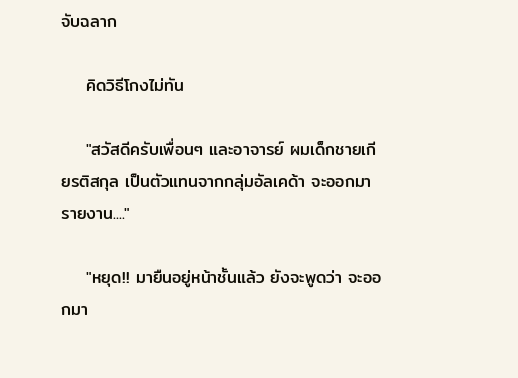จับฉลาก

    คิดวิธีโกงไม่ทัน

    "สวัสดีครับเพื่อนๆ และอาจารย์ ผมเด็กชายเกียรติสกุล เป็นตัวแทนจากกลุ่มอัลเคด้า จะออกมารายงาน...."

    "หยุด!! มายืนอยู่หน้าชั้นแล้ว ยังจะพูดว่า จะออกมา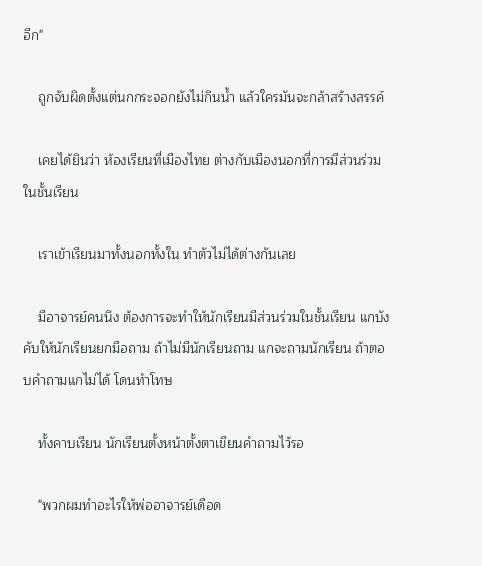อีก"

    ถูกจับผิดตั้งแต่นกกระจอกยังไม่กินน้ำ แล้วใครมันจะกล้าสร้างสรรค์

    เคยได้ยินว่า ห้องเรียนที่เมืองไทย ต่างกับเมืองนอกที่การมีส่วนร่วมในชั้นเรียน

    เราเข้าเรียนมาทั้งนอกทั้งใน ทำตัวไม่ได้ต่างกันเลย

    มีอาจารย์คนนึง ต้องการจะทำให้นักเรียนมีส่วนร่วมในชั้นเรียน แกบังคับให้นักเรียนยกมือถาม ถ้าไม่มีนักเรียนถาม แกจะถามนักเรียน ถ้าตอบคำถามแกไม่ได้ โดนทำโทษ

    ทั้งคาบเรียน นักเรียนตั้งหน้าตั้งตาเขียนคำถามไว้รอ

    "พวกผมทำอะไรให้พ่ออาจารย์เดือด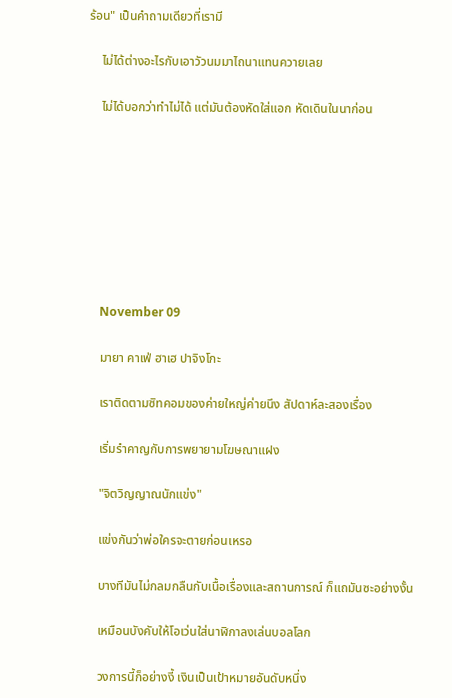ร้อน" เป็นคำถามเดียวที่เรามี

    ไม่ได้ต่างอะไรกับเอาวัวนมมาไถนาแทนควายเลย

    ไม่ได้บอกว่าทำไม่ได้ แต่มันต้องหัดใส่แอก หัดเดินในนาก่อน








    November 09

    มายา คาเฟ่ ฮาเฮ ปาจิงโกะ

    เราติดตามซิทคอมของค่ายใหญ่ค่ายนึง สัปดาห์ละสองเรื่อง

    เริ่มรำคาญกับการพยายามโฆษณาแฝง

    "จิตวิญญาณนักแข่ง"

    แข่งกันว่าพ่อใครจะตายก่อนเหรอ

    บางทีมันไม่กลมกลืนกับเนื้อเรื่องและสถานการณ์ ก็แถมันซะอย่างงั้น

    เหมือนบังคับให้โอเว่นใส่นาฬิกาลงเล่นบอลโลก

    วงการนี้ก็อย่างงี้ เงินเป็นเป้าหมายอันดับหนึ่ง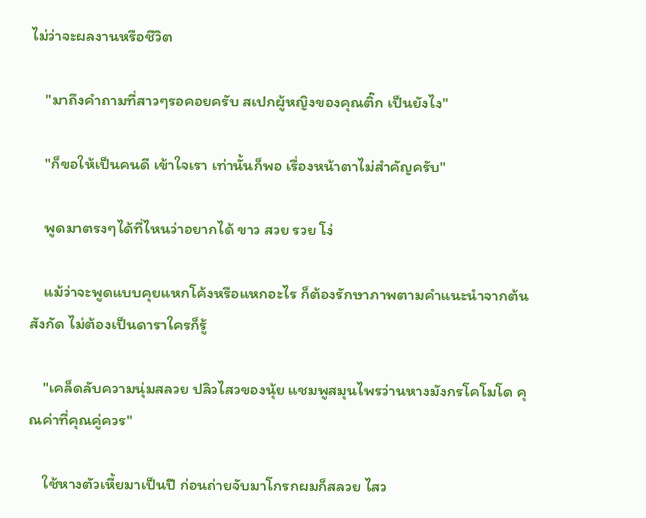ไม่ว่าจะผลงานหรือชีวิต

    "มาถึงคำถามที่สาวๆรอคอยครับ สเปกผู้หญิงของคุณติ๊ก เป็นยังไง"

    "ก็ขอให้เป็นคนดี เข้าใจเรา เท่านั้นก็พอ เรื่องหน้าตาไม่สำคัญครับ"

    พูดมาตรงๆได้ที่ไหนว่าอยากได้ ขาว สวย รวย โง่

    แม้ว่าจะพูดแบบคุยแหกโค้งหรือแหกอะไร ก็ต้องรักษาภาพตามคำแนะนำจากต้นสังกัด ไม่ต้องเป็นดาราใครก็รู้

    "เคล็ดลับความนุ่มสลวย ปลิวไสวของนุ้ย แชมพูสมุนไพรว่านหางมังกรโคโมโด คุณค่าที่คุณคู่ควร"

    ใช้หางตัวเหี้ยมาเป็นปี ก่อนถ่ายจับมาโกรกผมก็สลวย ไสว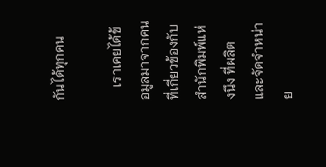กันได้ทุกคน

    เราเคยได้ข้อมูลมาจากคนที่เกี่ยวข้องกับสำนักพิมพ์แห่งนึง ที่ผลิตและจัดจำหน่าย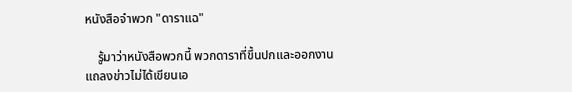หนังสือจำพวก "ดาราแฉ"

    รู้มาว่าหนังสือพวกนี้ พวกดาราที่ขึ้นปกและออกงานแถลงข่าวไม่ได้เขียนเอ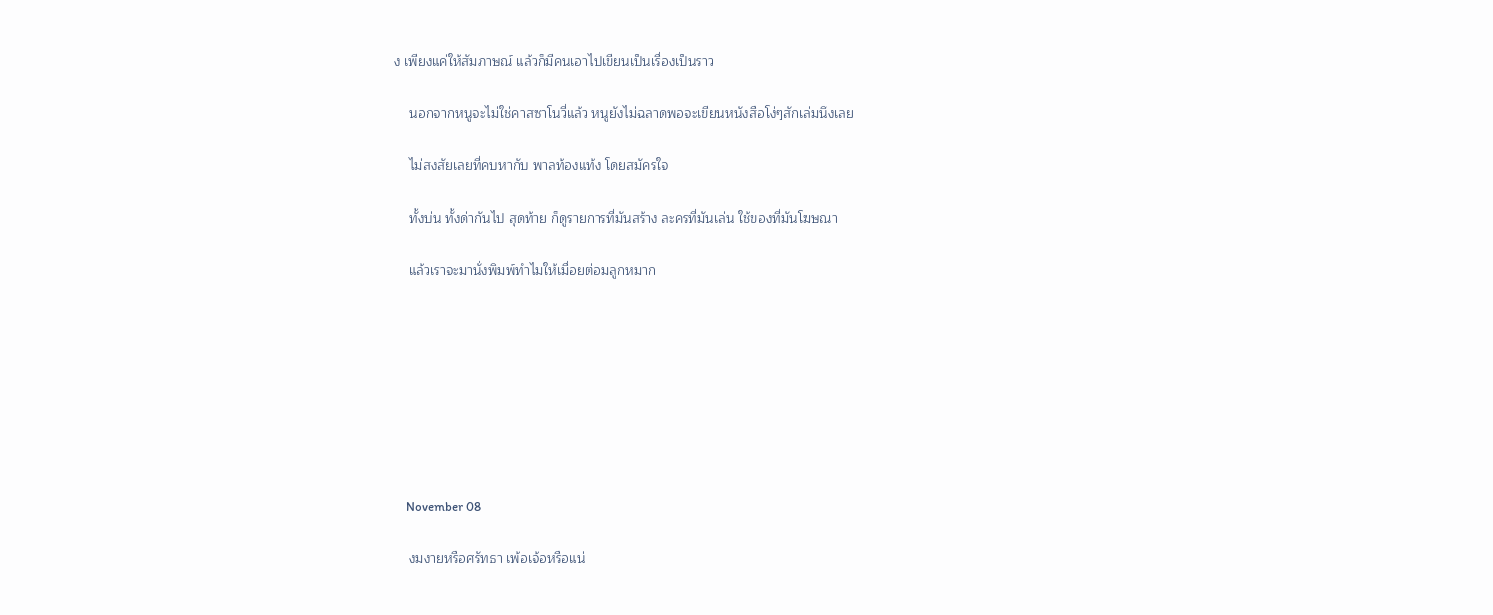ง เพียงแค่ให้สัมภาษณ์ แล้วก็มีคนเอาไปเขียนเป็นเรื่องเป็นราว

    นอกจากหนูจะไม่ใช่คาสซาโนวี่แล้ว หนูยังไม่ฉลาดพอจะเขียนหนังสือโง่ๆสักเล่มนึงเลย

    ไม่สงสัยเลยที่คบหากับ พาลท้องแท้ง โดยสมัครใจ

    ทั้งบ่น ทั้งด่ากันไป สุดท้าย ก็ดูรายการที่มันสร้าง ละครที่มันเล่น ใช้ของที่มันโฆษณา

    แล้วเราจะมานั่งพิมพ์ทำไมให้เมื่อยต่อมลูกหมาก








    November 08

    งมงายหรือศรัทธา เพ้อเจ้อหรือแน่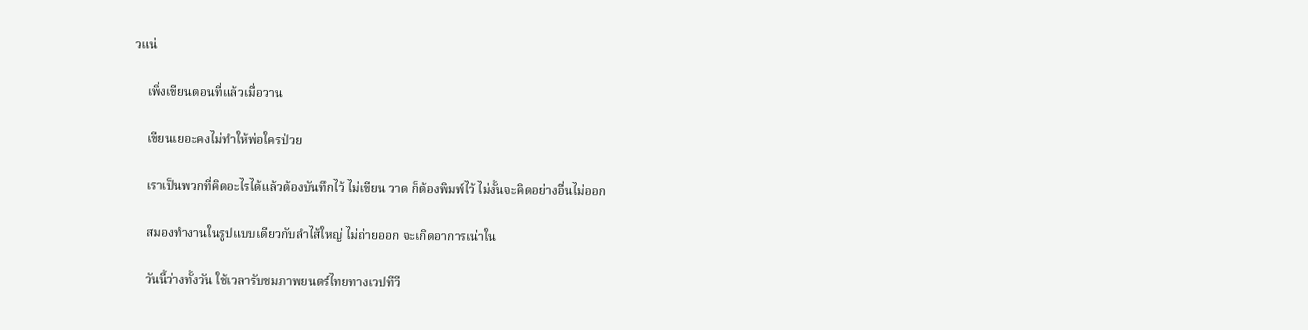วแน่

    เพิ่งเขียนตอนที่แล้วเมื่อวาน

    เขียนเยอะคงไม่ทำให้พ่อใครป่วย

    เราเป็นพวกที่คิดอะไรได้แล้วต้องบันทึกไว้ ไม่เขียน วาด ก็ต้องพิมพ์ไว้ ไม่งั้นจะคิดอย่างอื่นไม่ออก

    สมองทำงานในรูปแบบเดียวกับลำไส้ใหญ่ ไม่ถ่ายออก จะเกิดอาการเน่าใน

    วันนี้ว่างทั้งวัน ใช้เวลารับชมภาพยนตร์ไทยทางเวปทีวี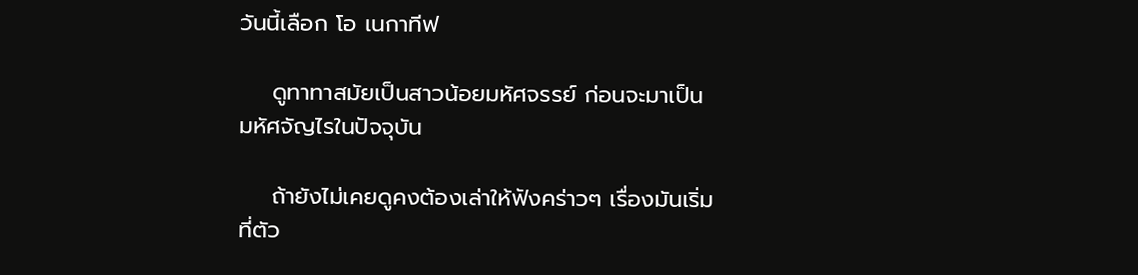วันนี้เลือก โอ เนกาทีฟ

    ดูทาทาสมัยเป็นสาวน้อยมหัศจรรย์ ก่อนจะมาเป็นมหัศจัญไรในปัจจุบัน

    ถ้ายังไม่เคยดูคงต้องเล่าให้ฟังคร่าวๆ เรื่องมันเริ่มที่ตัว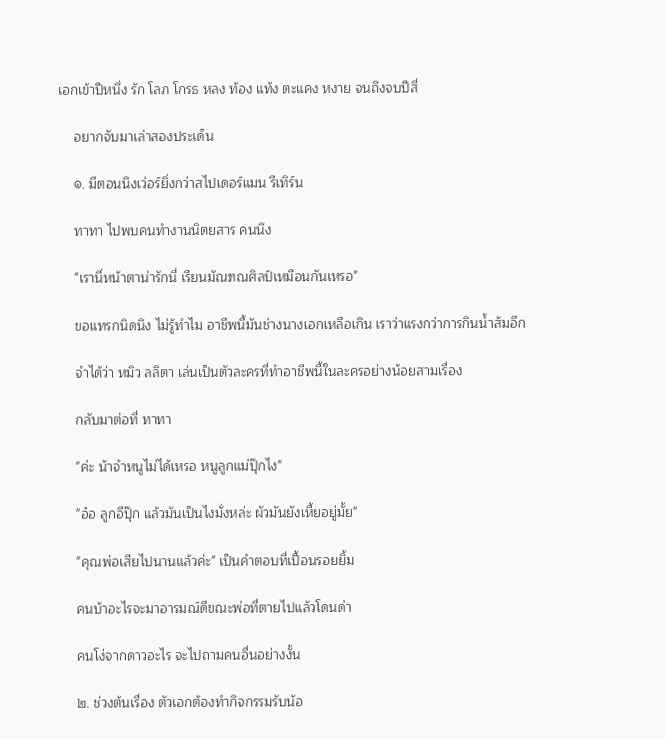เอกเข้าปีหนึ่ง รัก โลภ โกรธ หลง ท้อง แท้ง ตะแคง หงาย จนถึงจบปีสี่

    อยากจับมาเล่าสองประเด็น

    ๑. มีตอนนึงเว่อร์ยิ่งกว่าสไปเดอร์แมน รีเทิร์น

    ทาทา ไปพบคนทำงานนิตยสาร คนนึง

    "เรานี่หน้าตาน่ารักนี่ เรียนมัณฑณศิลป์เหมือนกันเหรอ"

    ขอแทรกนิดนึง ไม่รู้ทำไม อาชีพนี้มันช่างนางเอกเหลือเกิน เราว่าแรงกว่าการกินน้ำส้มอีก

    จำได้ว่า หมิว ลลิตา เล่นเป็นตัวละครที่ทำอาชีพนี้ในละครอย่างน้อยสามเรื่อง

    กลับมาต่อที่ ทาทา

    "ค่ะ น้าจำหนูไม่ได้เหรอ หนูลูกแม่ปุ๊กไง"

    "อ๋อ ลูกอีปุ๊ก แล้วมันเป็นไงมั่งหล่ะ ผัวมันยังเหี้ยอยู่มั้ย"

    "คุณพ่อเสียไปนานแล้วค่ะ" เป็นคำตอบที่เปื้อนรอยยิ้ม

    คนบ้าอะไรจะมาอารมณ์ดีขณะพ่อที่ตายไปแล้วโดนด่า

    คนโง่จากดาวอะไร จะไปถามคนอื่นอย่างงั้น

    ๒. ช่วงต้นเรื่อง ตัวเอกต้องทำกิจกรรมรับน้อ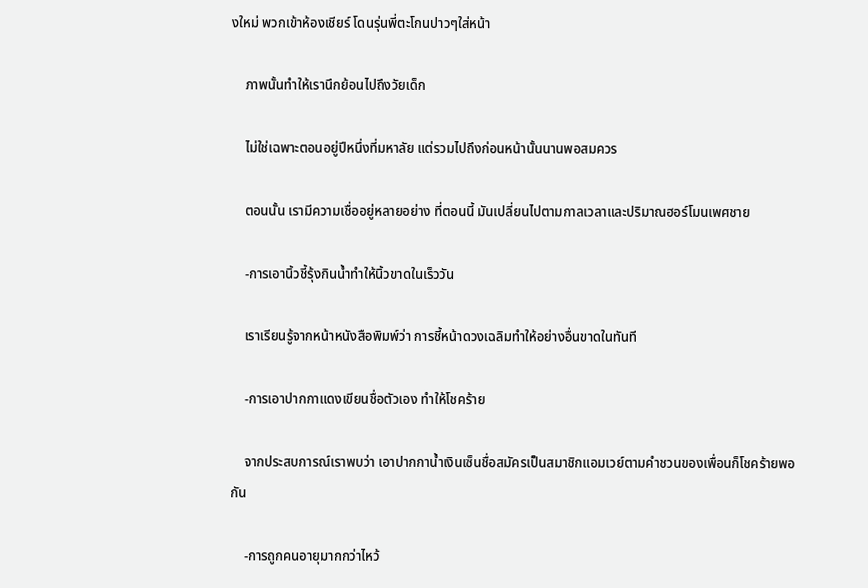งใหม่ พวกเข้าห้องเชียร์ โดนรุ่นพี่ตะโกนปาวๆใส่หน้า

    ภาพนั้นทำให้เรานึกย้อนไปถึงวัยเด็ก

    ไม่ใช่เฉพาะตอนอยู่ปีหนึ่งที่มหาลัย แต่รวมไปถึงก่อนหน้านั้นนานพอสมควร

    ตอนนั้น เรามีความเชื่ออยู่หลายอย่าง ที่ตอนนี้ มันเปลี่ยนไปตามกาลเวลาและปริมาณฮอร์โมนเพศชาย

    -การเอานิ้วชี้รุ้งกินน้ำทำให้นิ้วขาดในเร็ววัน

    เราเรียนรู้จากหน้าหนังสือพิมพ์ว่า การชี้หน้าดวงเฉลิมทำให้อย่างอื่นขาดในทันที

    -การเอาปากกาแดงเขียนชื่อตัวเอง ทำให้โชคร้าย

    จากประสบการณ์เราพบว่า เอาปากกาน้ำเงินเซ็นชื่อสมัครเป็นสมาชิกแอมเวย์ตามคำชวนของเพื่อนก็โชคร้ายพอกัน

    -การถูกคนอายุมากกว่าไหว้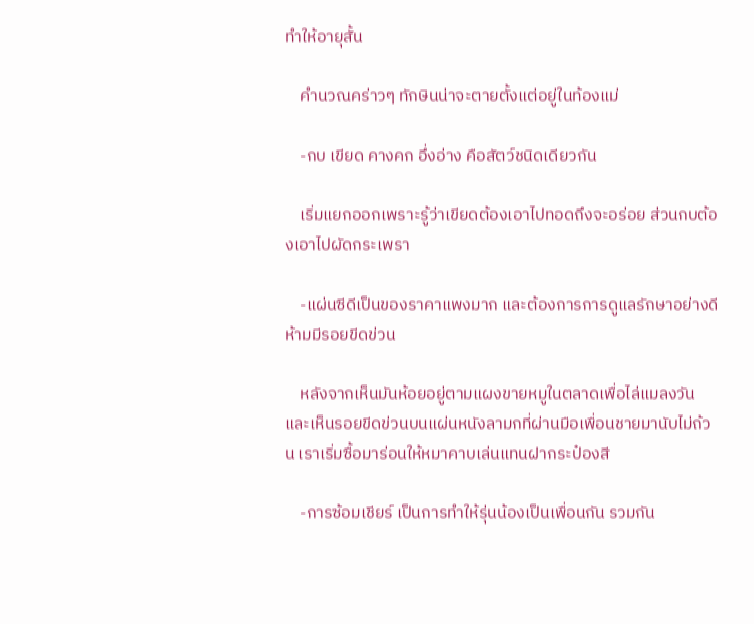ทำให้อายุสั้น

    คำนวณคร่าวๆ ทักษินน่าจะตายตั้งแต่อยู่ในท้องแม่

    -กบ เขียด คางคก อึ่งอ่าง คือสัตว์ชนิดเดียวกัน

    เริ่มแยกออกเพราะรู้ว่าเขียดต้องเอาไปทอดถึงจะอร่อย ส่วนกบต้องเอาไปผัดกระเพรา

    -แผ่นซีดีเป็นของราคาแพงมาก และต้องการการดูแลรักษาอย่างดี ห้ามมีรอยขีดข่วน

    หลังจากเห็นมันห้อยอยู่ตามแผงขายหมูในตลาดเพื่อไล่แมลงวัน และเห็นรอยขีดข่วนบนแผ่นหนังลามกที่ผ่านมือเพื่อนชายมานับไม่ถ้วน เราเริ่มซื้อมาร่อนให้หมาคาบเล่นแทนฝากระป๋องสี

    -การซ้อมเชียร์ เป็นการทำให้รุ่นน้องเป็นเพื่อนกัน รวมกัน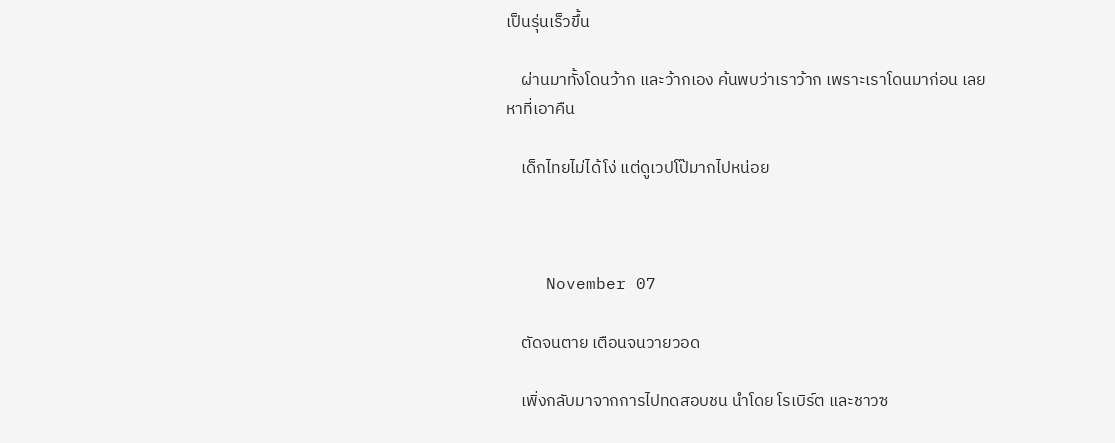เป็นรุ่นเร็วขึ้น

    ผ่านมาทั้งโดนว้าก และว้ากเอง ค้นพบว่าเราว้าก เพราะเราโดนมาก่อน เลยหาที่เอาคืน

    เด็กไทยไม่ได้โง่ แต่ดูเวปโป๊มากไปหน่อย



    November 07

    ตัดจนตาย เตือนจนวายวอด

    เพิ่งกลับมาจากการไปทดสอบชน นำโดย โรเบิร์ต และชาวซ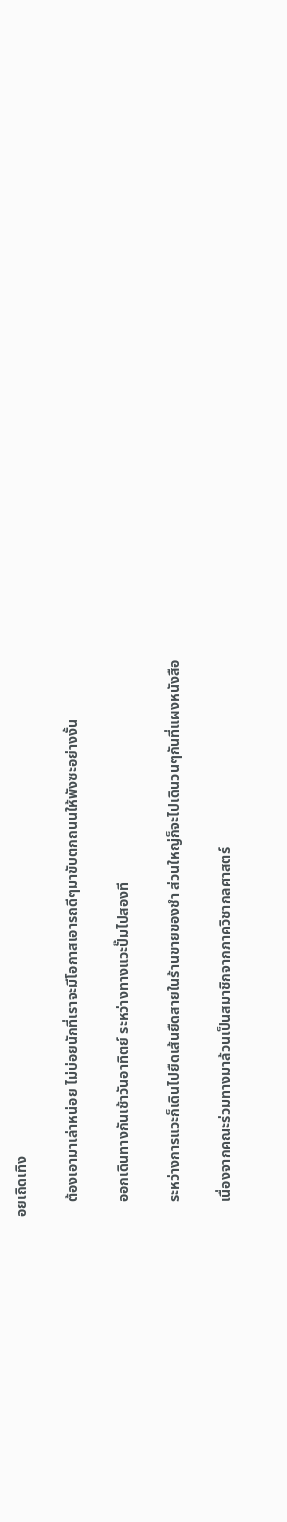อยเถิดเทิง

    ต้องเอามาเล่าหน่อย ไม่บ่อยนักที่เราจะมีโอกาสเอารถดีๆมาขับตกถนนให้พังซะอย่างงั้น

    ออกเดินทางกันเช้าวันอาทิตย์ ระหว่างทางแวะปั๊มไปสองที

    ระหว่างการแวะก็เดินไปยืดเส้นยืดสายในร้านขายของชำ ส่วนใหญ่ก็จะไปเดินวนๆกันที่แผงหนังสือ

    เนื่องจากคณะร่วมทางมาล้วนเป็นสมาชิกจากภาควิชากลศาสตร์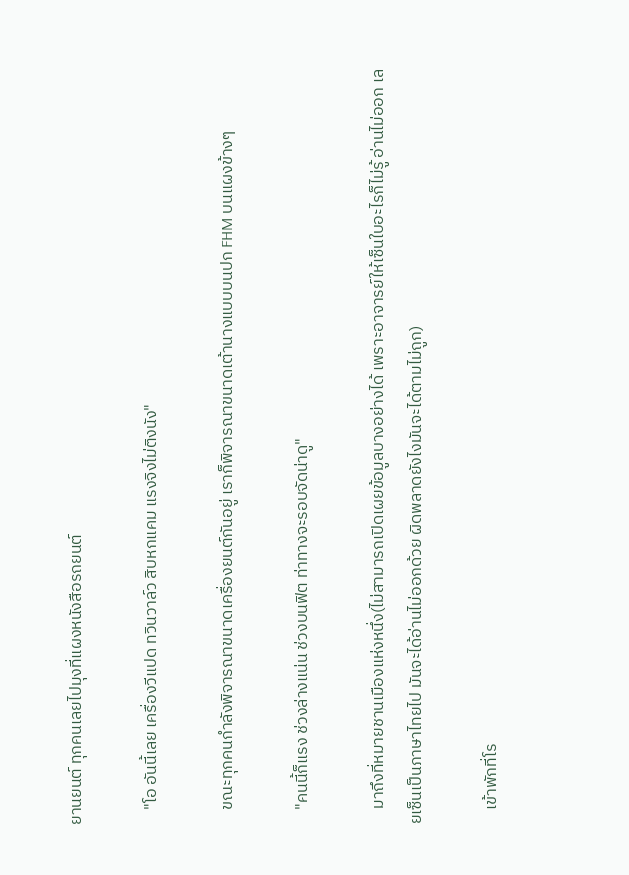ยานยนต์ ทุกคนเลยไปมุงที่แผงหนังสือรถยนต์

    "โอ อันนี้เลย เครื่องวีแปด ทวินวาล์ว สิบหกแคม แรงจิงไม่ติงนัง"

    ขณะทุกคนกำลังพิจารณาขนาดเครื่องยนต์กันอยู่ เราก็พิจารณาขนาดเต้านางแบบบนปก FHM บนแผงข้างๆ

    "คนนี้ก็แรง ช่วงล่างแน่น ช่วงบนฟิต ท่าทางจะรอบจัดน่าดู"

    มาถึงที่หมายชานเมืองแห่งหนึ่ง(ไม่สามารถเปิดเผยข้อมูลบางอย่างได้ เพราะอาจารย์ให้เซ็นใบอะไรก็ไม่รู้ อ่านไม่ออก เลยเซ็นเป็นภาษาไทยไป มันจะได้อ่านไม่ออกด้วย ผิดพลาดยังไงมันจะได้ตามไม่ถูก)

    เข้าพักที่โร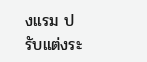งแรม ปรับแต่งระ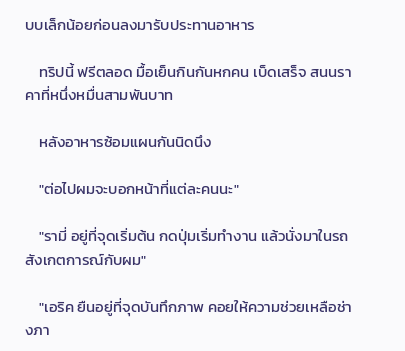บบเล็กน้อยก่อนลงมารับประทานอาหาร

    ทริปนี้ ฟรีตลอด มื้อเย็นกินกันหกคน เบ็ดเสร็จ สนนราคาที่หนึ่งหมื่นสามพันบาท

    หลังอาหารซ้อมแผนกันนิดนึง

    "ต่อไปผมจะบอกหน้าที่แต่ละคนนะ"

    "รามี่ อยู่ที่จุดเริ่มต้น กดปุ่มเริ่มทำงาน แล้วนั่งมาในรถสังเกตการณ์กับผม"

    "เอริค ยืนอยู่ที่จุดบันทึกภาพ คอยให้ความช่วยเหลือช่างภา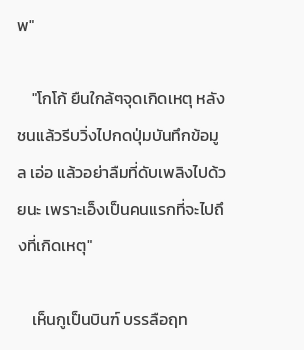พ"

    "โกโก้ ยืนใกล้ๆจุดเกิดเหตุ หลังชนแล้วรีบวิ่งไปกดปุ่มบันทึกข้อมูล เอ่อ แล้วอย่าลืมที่ดับเพลิงไปด้วยนะ เพราะเอ็งเป็นคนแรกที่จะไปถึงที่เกิดเหตุ"

    เห็นกูเป็นบินฑ์ บรรลือฤท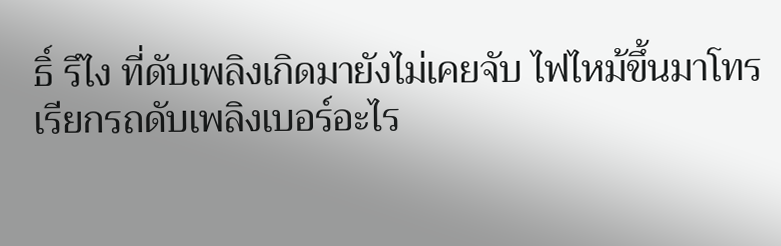ธิ์ รึไง ที่ดับเพลิงเกิดมายังไม่เคยจับ ไฟไหม้ขึ้นมาโทรเรียกรถดับเพลิงเบอร์อะไร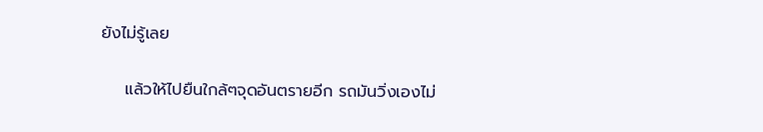ยังไม่รู้เลย

    แล้วให้ไปยืนใกล้ๆจุดอันตรายอีก รถมันวิ่งเองไม่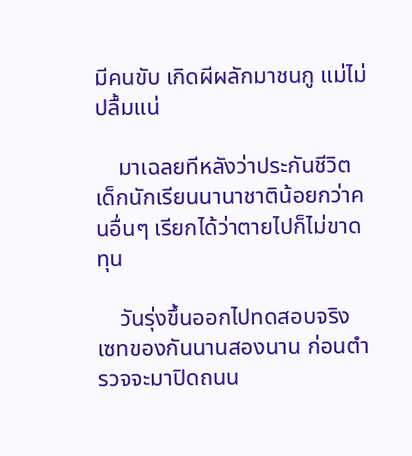มีคนขับ เกิดผีผลักมาชนกู แม่ไม่ปลื้มแน่

    มาเฉลยทีหลังว่าประกันชีวิตเด็กนักเรียนนานาชาติน้อยกว่าคนอื่นๆ เรียกได้ว่าตายไปก็ไม่ขาดทุน

    วันรุ่งขึ้นออกไปทดสอบจริง เซทของกันนานสองนาน ก่อนตำรวจจะมาปิดถนน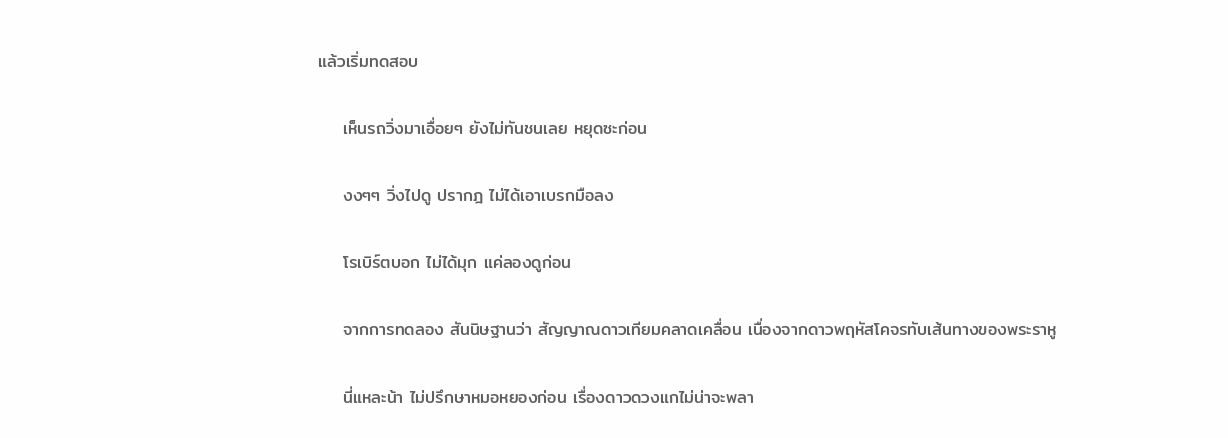แล้วเริ่มทดสอบ

    เห็นรถวิ่งมาเอื่อยๆ ยังไม่ทันชนเลย หยุดซะก่อน

    งงๆๆ วิ่งไปดู ปรากฎ ไม่ได้เอาเบรกมือลง

    โรเบิร์ตบอก ไม่ได้มุก แค่ลองดูก่อน

    จากการทดลอง สันนิษฐานว่า สัญญาณดาวเทียมคลาดเคลื่อน เนื่องจากดาวพฤหัสโคจรทับเส้นทางของพระราหู

    นี่แหละน้า ไม่ปรึกษาหมอหยองก่อน เรื่องดาวดวงแกไม่น่าจะพลา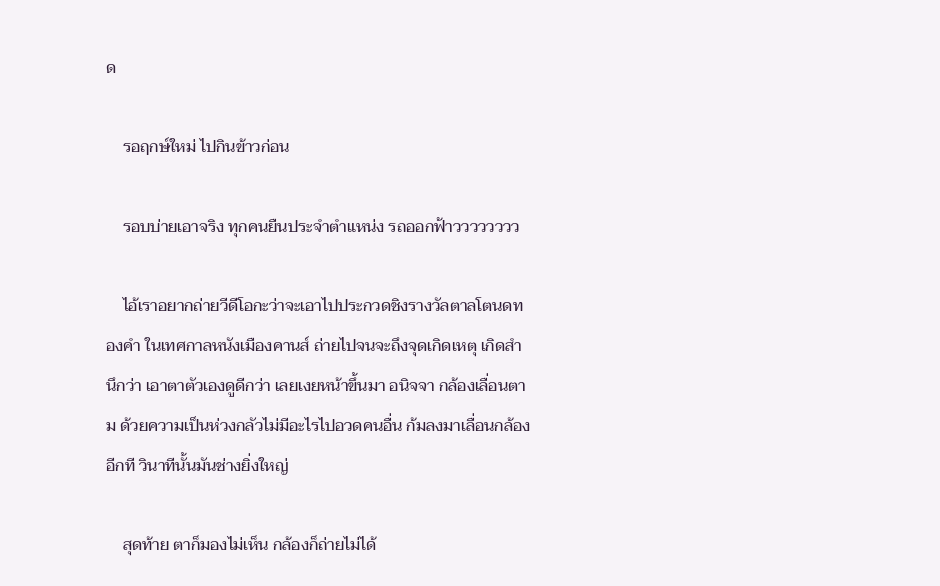ด

    รอฤกษ์ใหม่ ไปกินข้าวก่อน

    รอบบ่ายเอาจริง ทุกคนยืนประจำตำแหน่ง รถออกฟ้าวววววววว

    ไอ้เราอยากถ่ายวีดีโอกะว่าจะเอาไปประกวดชิงรางวัลตาลโตนดทองคำ ในเทศกาลหนังเมืองคานส์ ถ่ายไปจนจะถึงจุดเกิดเหตุ เกิดสำนึกว่า เอาตาตัวเองดูดีกว่า เลยเงยหน้าขึ้นมา อนิจจา กล้องเลื่อนตาม ด้วยความเป็นห่วงกลัวไม่มีอะไรไปอวดคนอื่น ก้มลงมาเลื่อนกล้องอีกที วินาทีนั้นมันช่างยิ่งใหญ่

    สุดท้าย ตาก็มองไม่เห็น กล้องก็ถ่ายไม่ได้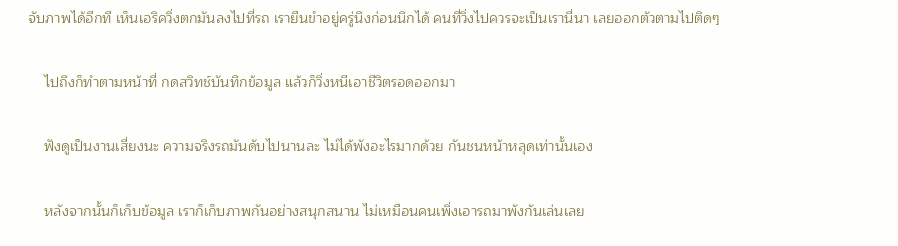จับภาพได้อีกที เห็นเอริควิ่งตกมันลงไปที่รถ เรายืนขำอยู่ครู่นึงก่อนนึกได้ คนที่วิ่งไปควรจะเป็นเรานี่นา เลยออกตัวตามไปติดๆ

    ไปถึงก็ทำตามหน้าที่ กดสวิทช์บันทึกข้อมูล แล้วก็วิ่งหนีเอาชีวิตรอดออกมา

    ฟังดูเป็นงานเสี่ยงนะ ความจริงรถมันดับไปนานละ ไม่ได้พังอะไรมากด้วย กันชนหน้าหลุดเท่านั้นเอง

    หลังจากนั้นก็เก็บข้อมูล เราก็เก็บภาพกันอย่างสนุกสนาน ไม่เหมือนคนเพิ่งเอารถมาพังกันเล่นเลย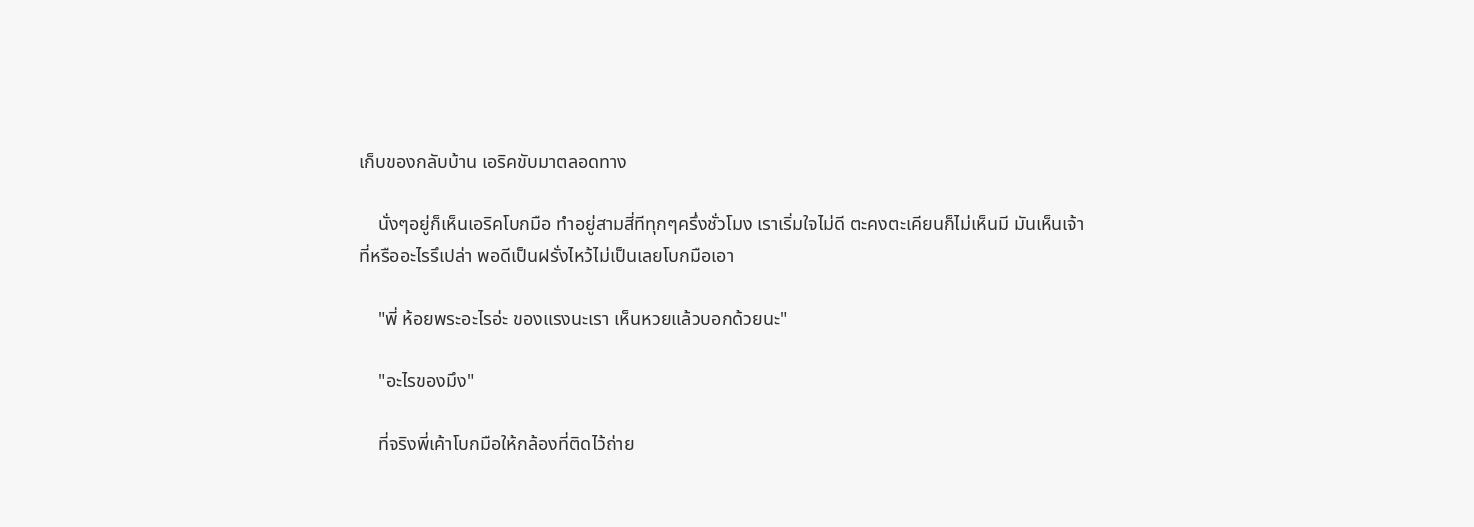เก็บของกลับบ้าน เอริคขับมาตลอดทาง

    นั่งๆอยู่ก็เห็นเอริคโบกมือ ทำอยู่สามสี่ทีทุกๆครึ่งชั่วโมง เราเริ่มใจไม่ดี ตะคงตะเคียนก็ไม่เห็นมี มันเห็นเจ้าที่หรืออะไรรึเปล่า พอดีเป็นฝรั่งไหว้ไม่เป็นเลยโบกมือเอา

    "พี่ ห้อยพระอะไรอ่ะ ของแรงนะเรา เห็นหวยแล้วบอกด้วยนะ"

    "อะไรของมึง"

    ที่จริงพี่เค้าโบกมือให้กล้องที่ติดไว้ถ่าย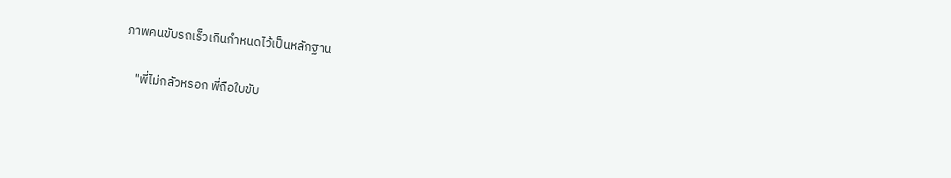ภาพคนขับรถเร็วเกินกำหนดไว้เป็นหลักฐาน

    "พี่ไม่กลัวหรอก พี่ถือใบขับ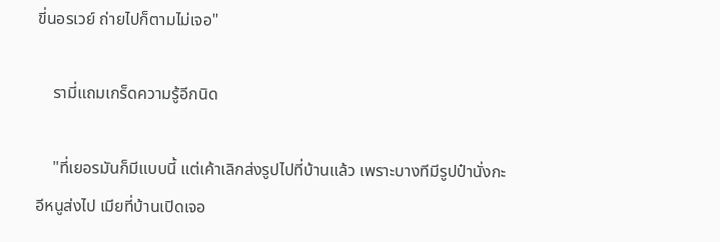ขี่นอรเวย์ ถ่ายไปก็ตามไม่เจอ"

    รามี่แถมเกร็ดความรู้อีกนิด

    "ที่เยอรมันก็มีแบบนี้ แต่เค้าเลิกส่งรูปไปที่บ้านแล้ว เพราะบางทีมีรูปป๋านั่งกะอีหนูส่งไป เมียที่บ้านเปิดเจอ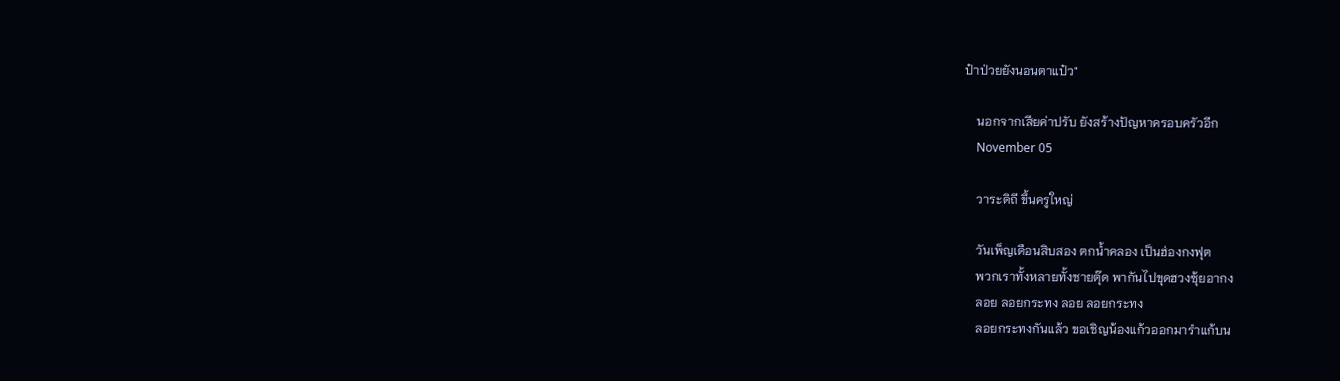ป๋าป่วยยังนอนตาแป๋ว"

    นอกจากเสียค่าปรับ ยังสร้างปัญหาครอบครัวอีก
    November 05

    วาระดิถี ขึ้นครูใหญ่

    วันเพ็ญเดือนสิบสอง ตกน้ำคลอง เป็นฮ่องกงฟุต
    พวกเราทั้งหลายทั้งชายตุ๊ด พากันไปขุดฮวงซุ้ยอากง
    ลอย ลอยกระทง ลอย ลอยกระทง
    ลอยกระทงกันแล้ว ขอเชิญน้องแก้วออกมารำแก้บน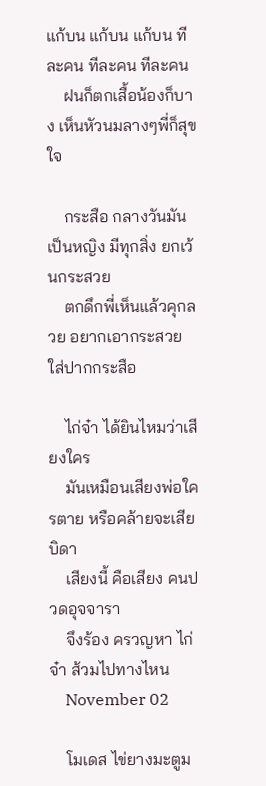แก้บน แก้บน แก้บน ทีละคน ทีละคน ทีละคน
    ฝนก็ตกเสื้อน้องก็บาง เห็นหัวนมลางๆพี่ก็สุขใจ

    กระสือ กลางวันมันเป็นหญิง มีทุกสิ่ง ยกเว้นกระสวย
    ตกดึกพี่เห็นแล้วคุกลวย อยากเอากระสวย ใส่ปากกระสือ

    ไก่จ๋า ได้ยินไหมว่าเสียงใคร
    มันเหมือนเสียงพ่อใครตาย หรือคล้ายจะเสียบิดา
    เสียงนี้ คือเสียง คนปวดอุจจารา
    จึงร้อง ครวญหา ไก่จ๋า ส้วมไปทางไหน
    November 02

    โมเดส ไข่ยางมะตูม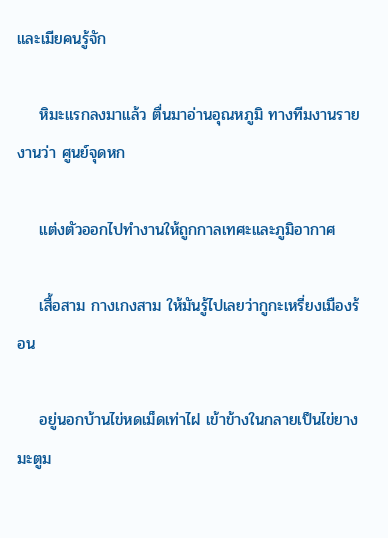และเมียคนรู้จัก

    หิมะแรกลงมาแล้ว ตื่นมาอ่านอุณหภูมิ ทางทีมงานรายงานว่า ศูนย์จุดหก

    แต่งตัวออกไปทำงานให้ถูกกาลเทศะและภูมิอากาศ

    เสื้อสาม กางเกงสาม ให้มันรู้ไปเลยว่ากูกะเหรี่ยงเมืองร้อน

    อยู่นอกบ้านไข่หดเม็ดเท่าไฝ เข้าข้างในกลายเป็นไข่ยางมะตูม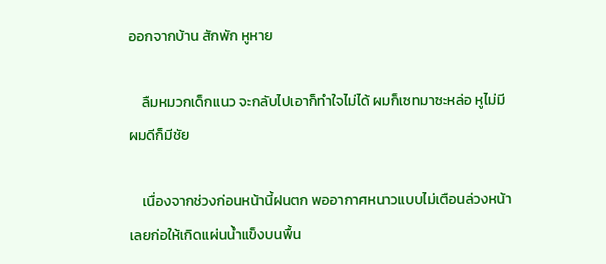ออกจากบ้าน สักพัก หูหาย

    ลืมหมวกเด็กแนว จะกลับไปเอาก็ทำใจไม่ได้ ผมก็เซทมาซะหล่อ หูไม่มี ผมดีก็มีชัย

    เนื่องจากช่วงก่อนหน้านี้ฝนตก พออากาศหนาวแบบไม่เตือนล่วงหน้า เลยก่อให้เกิดแผ่นน้ำแข็งบนพื้น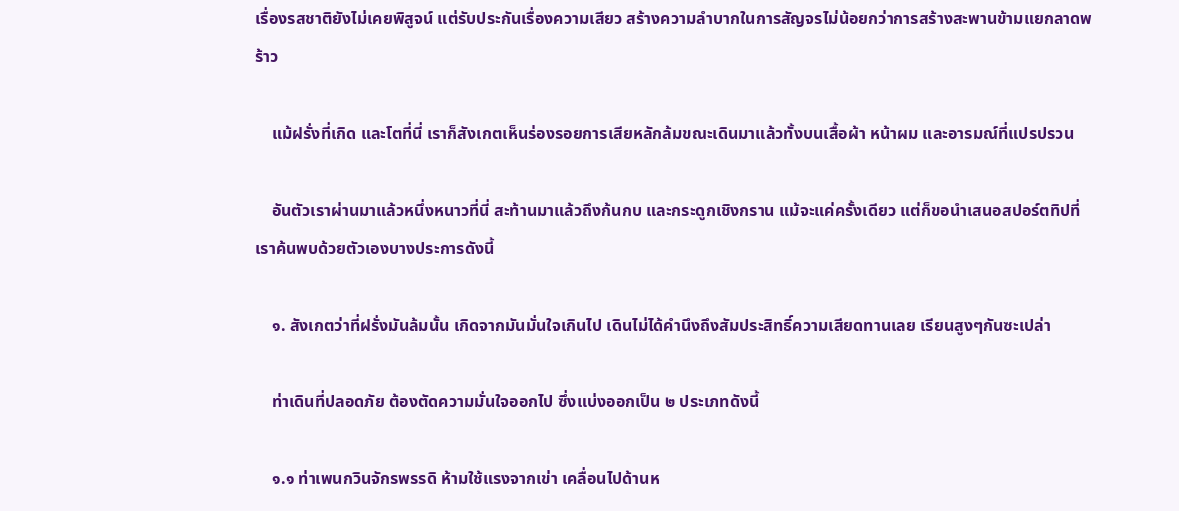เรื่องรสชาติยังไม่เคยพิสูจน์ แต่รับประกันเรื่องความเสียว สร้างความลำบากในการสัญจรไม่น้อยกว่าการสร้างสะพานข้ามแยกลาดพร้าว

    แม้ฝรั่งที่เกิด และโตที่นี่ เราก็สังเกตเห็นร่องรอยการเสียหลักล้มขณะเดินมาแล้วทั้งบนเสื้อผ้า หน้าผม และอารมณ์ที่แปรปรวน

    อันตัวเราผ่านมาแล้วหนึ่งหนาวที่นี่ สะท้านมาแล้วถึงก้นกบ และกระดูกเชิงกราน แม้จะแค่ครั้งเดียว แต่ก็ขอนำเสนอสปอร์ตทิปที่เราค้นพบด้วยตัวเองบางประการดังนี้

    ๑. สังเกตว่าที่ฝรั่งมันล้มนั้น เกิดจากมันมั่นใจเกินไป เดินไม่ได้คำนึงถึงสัมประสิทธิ์ความเสียดทานเลย เรียนสูงๆกันซะเปล่า

    ท่าเดินที่ปลอดภัย ต้องตัดความมั่นใจออกไป ซึ่งแบ่งออกเป็น ๒ ประเภทดังนี้

    ๑.๑ ท่าเพนกวินจักรพรรดิ ห้ามใช้แรงจากเข่า เคลื่อนไปด้านห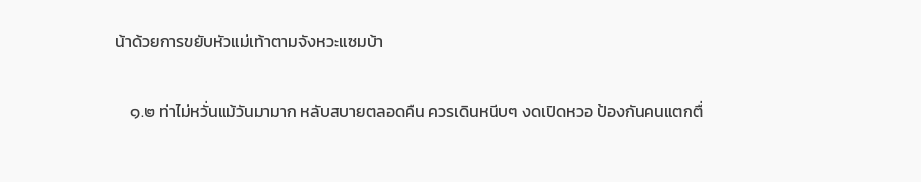น้าด้วยการขยับหัวแม่เท้าตามจังหวะแซมบ้า

    ๑.๒ ท่าไม่หวั่นแม้วันมามาก หลับสบายตลอดคืน ควรเดินหนีบๆ งดเปิดหวอ ป้องกันคนแตกตื่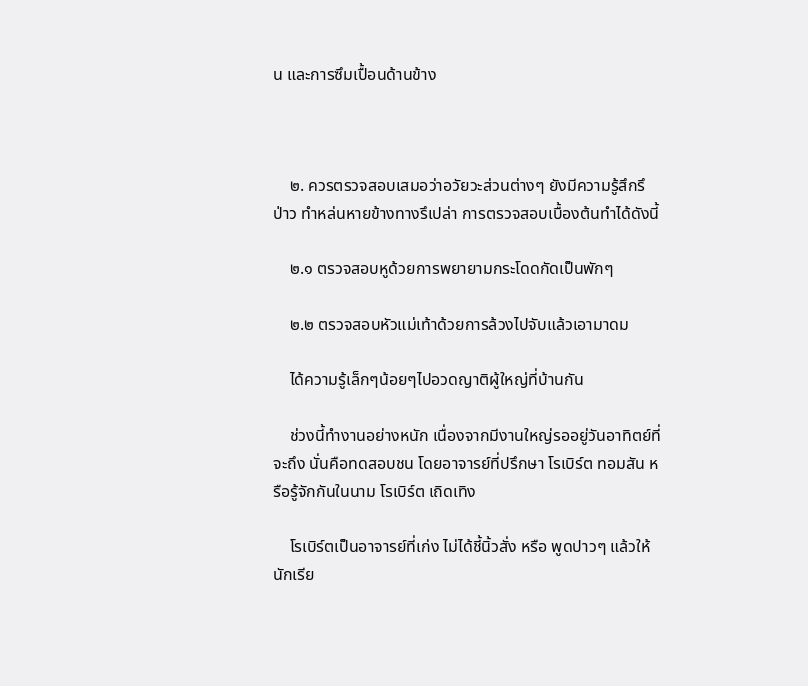น และการซึมเปื้อนด้านข้าง



    ๒. ควรตรวจสอบเสมอว่าอวัยวะส่วนต่างๆ ยังมีความรู้สึกรึป่าว ทำหล่นหายข้างทางรึเปล่า การตรวจสอบเบื้องต้นทำได้ดังนี้

    ๒.๑ ตรวจสอบหูด้วยการพยายามกระโดดกัดเป็นพักๆ

    ๒.๒ ตรวจสอบหัวแม่เท้าด้วยการล้วงไปจับแล้วเอามาดม

    ได้ความรู้เล็กๆน้อยๆไปอวดญาติผู้ใหญ่ที่บ้านกัน

    ช่วงนี้ทำงานอย่างหนัก เนื่องจากมีงานใหญ่รออยู่วันอาทิตย์ที่จะถึง นั่นคือทดสอบชน โดยอาจารย์ที่ปรึกษา โรเบิร์ต ทอมสัน หรือรู้จักกันในนาม โรเบิร์ต เถิดเทิง

    โรเบิร์ตเป็นอาจารย์ที่เก่ง ไม่ได้ชี้นิ้วสั่ง หรือ พูดปาวๆ แล้วให้นักเรีย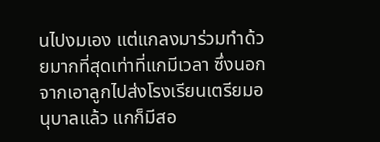นไปงมเอง แต่แกลงมาร่วมทำด้วยมากที่สุดเท่าที่แกมีเวลา ซึ่งนอกจากเอาลูกไปส่งโรงเรียนเตรียมอนุบาลแล้ว แกก็มีสอ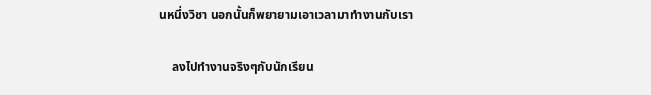นหนึ่งวิชา นอกนั้นก็พยายามเอาเวลามาทำงานกับเรา

    ลงไปทำงานจริงๆกับนักเรียน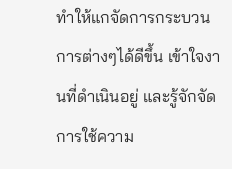ทำให้แกจัดการกระบวนการต่างๆได้ดีขึ้น เข้าใจงานที่ดำเนินอยู่ และรู้จักจัดการใช้ความ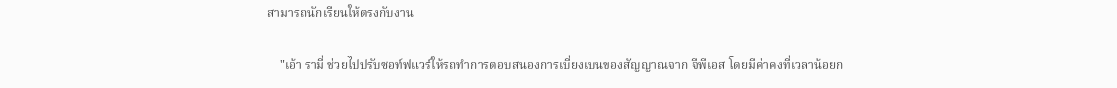สามารถนักเรียนให้ตรงกับงาน

    "เอ้า รามี่ ช่วยไปปรับซอท์ฟแวร์ให้รถทำการตอบสนองการเบี่ยงเบนของสัญญาณจาก จีพีเอส โดยมีค่าคงที่เวลาน้อยก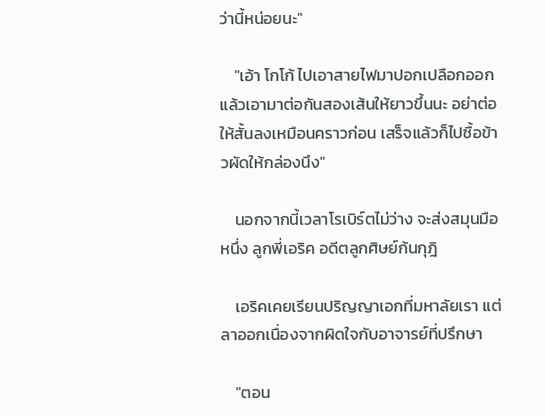ว่านี้หน่อยนะ"

    "เอ้า โกโก้ ไปเอาสายไฟมาปอกเปลือกออกแล้วเอามาต่อกันสองเส้นให้ยาวขึ้นนะ อย่าต่อให้สั้นลงเหมือนคราวก่อน เสร็จแล้วก็ไปซื้อข้าวผัดให้กล่องนึง"

    นอกจากนี้เวลาโรเบิร์ตไม่ว่าง จะส่งสมุนมือหนึ่ง ลูกพี่เอริค อดีตลูกศิษย์ก้นกุฎิ

    เอริคเคยเรียนปริญญาเอกที่มหาลัยเรา แต่ลาออกเนื่องจากผิดใจกับอาจารย์ที่ปรึกษา

    "ตอน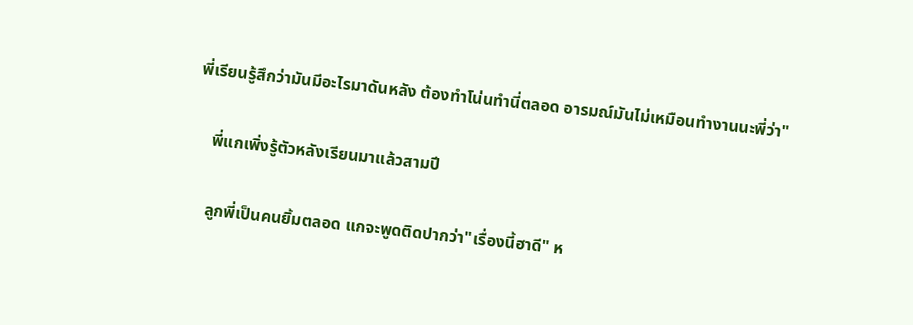พี่เรียนรู้สึกว่ามันมีอะไรมาดันหลัง ต้องทำโน่นทำนี่ตลอด อารมณ์มันไม่เหมือนทำงานนะพี่ว่า"

    พี่แกเพิ่งรู้ตัวหลังเรียนมาแล้วสามปี

    ลูกพี่เป็นคนยิ้มตลอด แกจะพูดติดปากว่า"เรื่องนี้ฮาดี" ห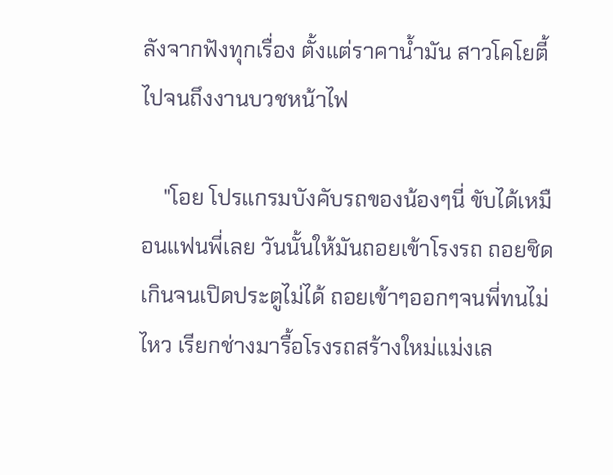ลังจากฟังทุกเรื่อง ตั้งแต่ราคาน้ำมัน สาวโคโยตี้ ไปจนถึงงานบวชหน้าไฟ

    "โอย โปรแกรมบังคับรถของน้องๆนี่ ขับได้เหมือนแฟนพี่เลย วันนั้นให้มันถอยเข้าโรงรถ ถอยชิดเกินจนเปิดประตูไม่ได้ ถอยเข้าๆออกๆจนพี่ทนไม่ไหว เรียกช่างมารื้อโรงรถสร้างใหม่แม่งเล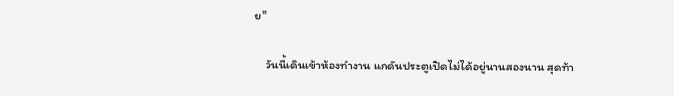ย"

    วันนี้เดินเข้าห้องทำงาน แกดันประตูเปิดไม่ได้อยู่นานสองนาน สุดท้า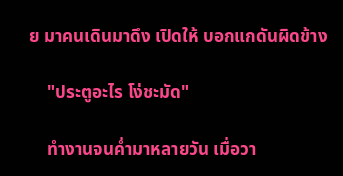ย มาคนเดินมาดึง เปิดให้ บอกแกดันผิดข้าง

    "ประตูอะไร โง่ชะมัด"

    ทำงานจนค่ำมาหลายวัน เมื่อวา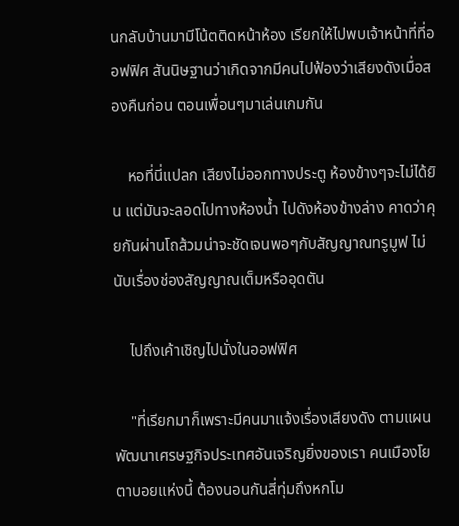นกลับบ้านมามีโน้ตติดหน้าห้อง เรียกให้ไปพบเจ้าหน้าที่ที่ออฟฟิศ สันนิษฐานว่าเกิดจากมีคนไปฟ้องว่าเสียงดังเมื่อสองคืนก่อน ตอนเพื่อนๆมาเล่นเกมกัน

    หอที่นี่แปลก เสียงไม่ออกทางประตู ห้องข้างๆจะไม่ได้ยิน แต่มันจะลอดไปทางห้องน้ำ ไปดังห้องข้างล่าง คาดว่าคุยกันผ่านโถส้วมน่าจะชัดเจนพอๆกับสัญญาณทรูมูฟ ไม่นับเรื่องช่องสัญญาณเต็มหรืออุดตัน

    ไปถึงเค้าเชิญไปนั่งในออฟฟิศ

    "ที่เรียกมาก็เพราะมีคนมาแจ้งเรื่องเสียงดัง ตามแผนพัฒนาเศรษฐกิจประเทศอันเจริญยิ่งของเรา คนเมืองโยตาบอยแห่งนี้ ต้องนอนกันสี่ทุ่มถึงหกโม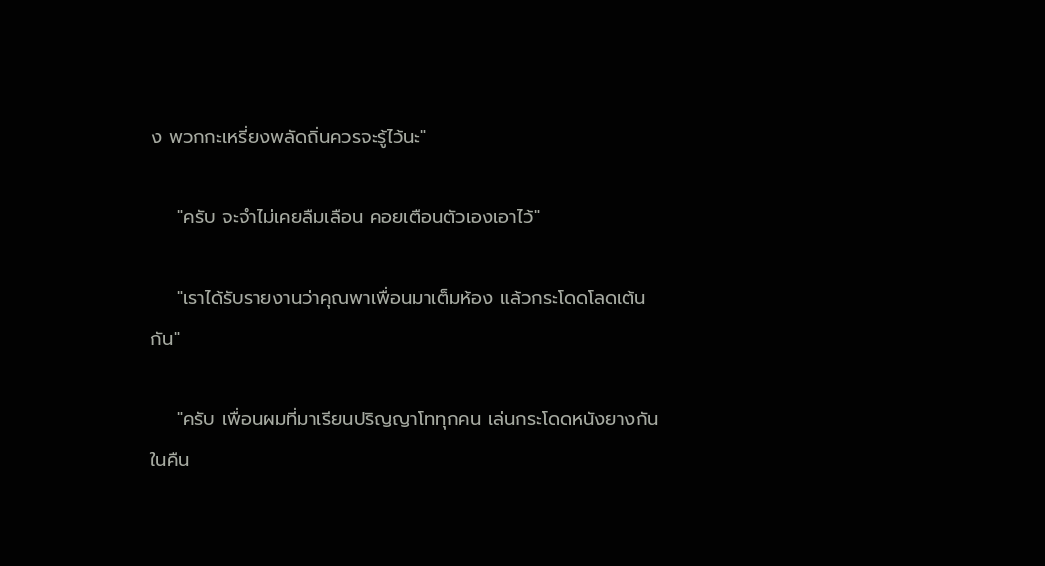ง พวกกะเหรี่ยงพลัดถิ่นควรจะรู้ไว้นะ"

    "ครับ จะจำไม่เคยลืมเลือน คอยเตือนตัวเองเอาไว้"

    "เราได้รับรายงานว่าคุณพาเพื่อนมาเต็มห้อง แล้วกระโดดโลดเต้นกัน"

    "ครับ เพื่อนผมที่มาเรียนปริญญาโททุกคน เล่นกระโดดหนังยางกันในคืน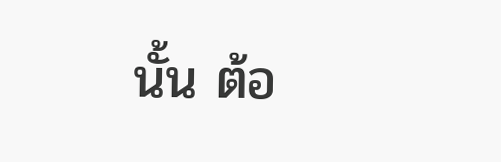นั้น ต้อ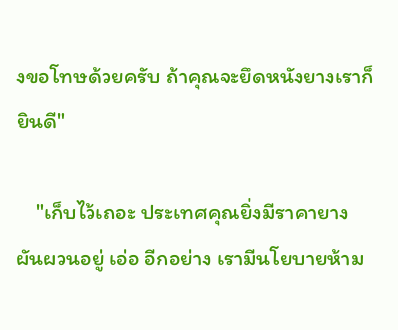งขอโทษด้วยครับ ถ้าคุณจะยึดหนังยางเราก็ยินดี"

    "เก็บไว้เถอะ ประเทศคุณยิ่งมีราคายางผันผวนอยู่ เอ่อ อีกอย่าง เรามีนโยบายห้าม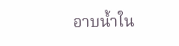อาบน้ำใน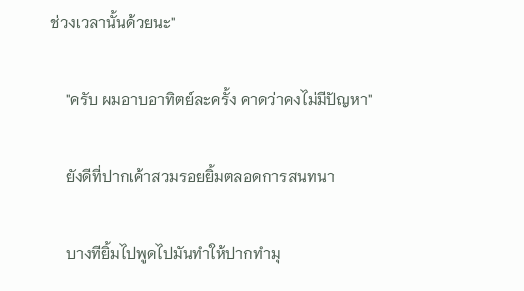ช่วงเวลานั้นด้วยนะ"

    "ครับ ผมอาบอาทิตย์ละครั้ง คาดว่าคงไม่มีปัญหา"

    ยังดีที่ปากเค้าสวมรอยยิ้มตลอดการสนทนา

    บางทียิ้มไปพูดไปมันทำให้ปากทำมุ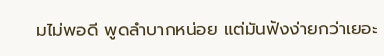มไม่พอดี พูดลำบากหน่อย แต่มันฟังง่ายกว่าเยอะ